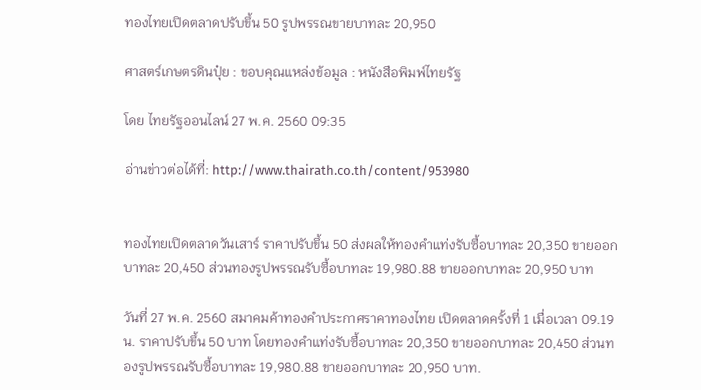ทองไทยเปิดตลาดปรับขึ้น 50 รูปพรรณขายบาทละ 20,950

ศาสตร์เกษตรดินปุ๋ย : ขอบคุณแหล่งข้อมูล : หนังสือพิมพ์ไทยรัฐ

โดย ไทยรัฐออนไลน์ 27 พ.ค. 2560 09:35

อ่านข่าวต่อได้ที่: http://www.thairath.co.th/content/953980


ทองไทยเปิดตลาดวันเสาร์ ราคาปรับขึ้น 50 ส่งผลให้ทองคำแท่งรับซื้อบาทละ 20,350 ขายออกบาทละ 20,450 ส่วนทองรูปพรรณรับซื้อบาทละ 19,980.88 ขายออกบาทละ 20,950 บาท

วันที่ 27 พ.ค. 2560 สมาคมค้าทองคำประกาศราคาทองไทย เปิดตลาดครั้งที่ 1 เมื่อเวลา 09.19 น. ราคาปรับขึ้น 50 บาท โดยทองคำแท่งรับซื้อบาทละ 20,350 ขายออกบาทละ 20,450 ส่วนทองรูปพรรณรับซื้อบาทละ 19,980.88 ขายออกบาทละ 20,950 บาท.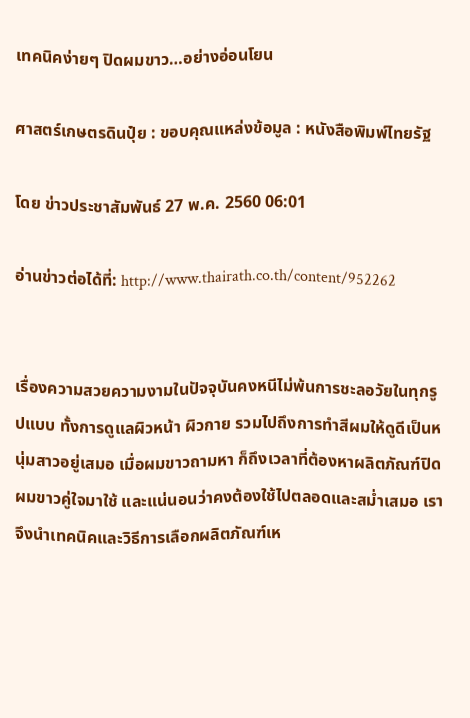เทคนิคง่ายๆ ปิดผมขาว…อย่างอ่อนโยน

ศาสตร์เกษตรดินปุ๋ย : ขอบคุณแหล่งข้อมูล : หนังสือพิมพ์ไทยรัฐ

โดย ข่าวประชาสัมพันธ์ 27 พ.ค. 2560 06:01

อ่านข่าวต่อได้ที่: http://www.thairath.co.th/content/952262


เรื่องความสวยความงามในปัจจุบันคงหนีไม่พ้นการชะลอวัยในทุกรูปแบบ ทั้งการดูแลผิวหน้า ผิวกาย รวมไปถึงการทำสีผมให้ดูดีเป็นหนุ่มสาวอยู่เสมอ เมื่อผมขาวถามหา ก็ถึงเวลาที่ต้องหาผลิตภัณฑ์ปิดผมขาวคู่ใจมาใช้ และแน่นอนว่าคงต้องใช้ไปตลอดและสม่ำเสมอ เราจึงนำเทคนิคและวิธีการเลือกผลิตภัณฑ์เห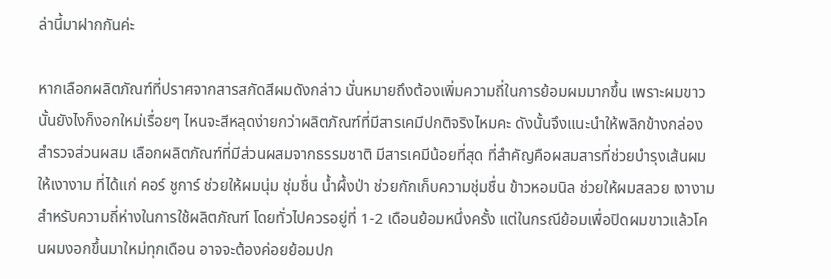ล่านี้มาฝากกันค่ะ

หากเลือกผลิตภัณฑ์ที่ปราศจากสารสกัดสีผมดังกล่าว นั่นหมายถึงต้องเพิ่มความถี่ในการย้อมผมมากขึ้น เพราะผมขาวนั้นยังไงก็งอกใหม่เรื่อยๆ ไหนจะสีหลุดง่ายกว่าผลิตภัณฑ์ที่มีสารเคมีปกติจริงไหมคะ ดังนั้นจึงแนะนำให้พลิกข้างกล่องสำรวจส่วนผสม เลือกผลิตภัณฑ์ที่มีส่วนผสมจากธรรมชาติ มีสารเคมีน้อยที่สุด ที่สำคัญคือผสมสารที่ช่วยบำรุงเส้นผมให้เงางาม ที่ได้แก่ คอร์ ชูการ์ ช่วยให้ผมนุ่ม ชุ่มชื่น น้ำผึ้งป่า ช่วยกักเก็บความชุ่มชื่น ข้าวหอมนิล ช่วยให้ผมสลวย เงางาม สำหรับความถี่ห่างในการใช้ผลิตภัณฑ์ โดยทั่วไปควรอยู่ที่ 1-2 เดือนย้อมหนึ่งครั้ง แต่ในกรณีย้อมเพื่อปิดผมขาวแล้วโคนผมงอกขึ้นมาใหม่ทุกเดือน อาจจะต้องค่อยย้อมปก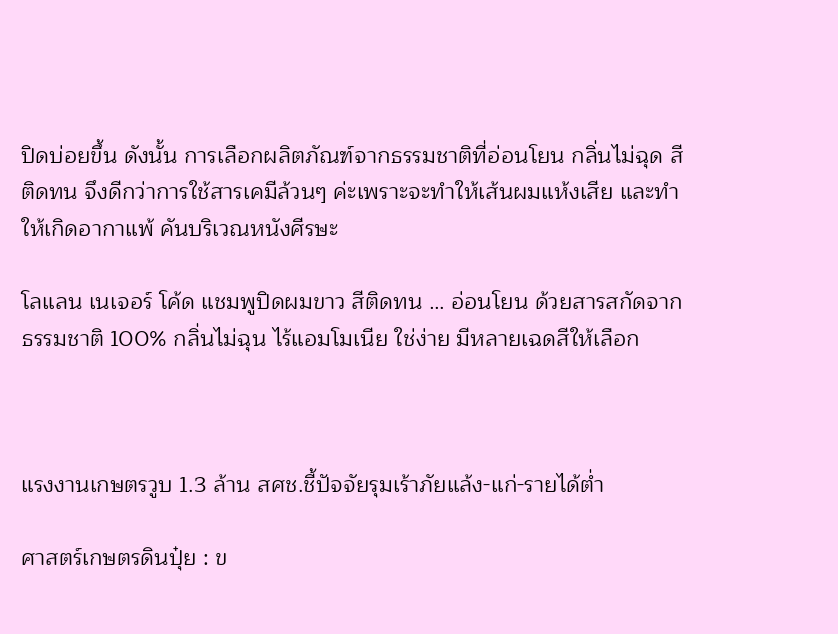ปิดบ่อยขึ้น ดังนั้น การเลือกผลิตภัณฑ์จากธรรมชาติที่อ่อนโยน กลิ่นไม่ฉุด สีติดทน จึงดีกว่าการใช้สารเคมีล้วนๆ ค่ะเพราะจะทำให้เส้นผมแห้งเสีย และทำให้เกิดอากาแพ้ คันบริเวณหนังศีรษะ

โลแลน เนเจอร์ โค้ด แชมพูปิดผมขาว สีติดทน … อ่อนโยน ด้วยสารสกัดจากธรรมชาติ 100% กลิ่นไม่ฉุน ไร้แอมโมเนีย ใช่ง่าย มีหลายเฉดสีให้เลือก



แรงงานเกษตรวูบ 1.3 ล้าน สศช.ชี้ปัจจัยรุมเร้าภัยแล้ง-แก่-รายได้ต่ำ

ศาสตร์เกษตรดินปุ๋ย : ข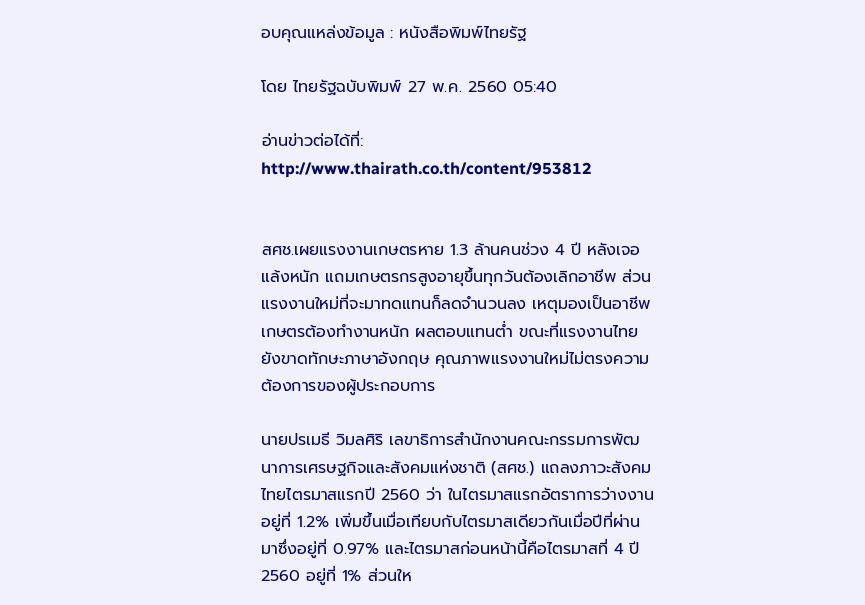อบคุณแหล่งข้อมูล : หนังสือพิมพ์ไทยรัฐ

โดย ไทยรัฐฉบับพิมพ์ 27 พ.ค. 2560 05:40

อ่านข่าวต่อได้ที่: http://www.thairath.co.th/content/953812


สศช.เผยแรงงานเกษตรหาย 1.3 ล้านคนช่วง 4 ปี หลังเจอแล้งหนัก แถมเกษตรกรสูงอายุขึ้นทุกวันต้องเลิกอาชีพ ส่วนแรงงานใหม่ที่จะมาทดแทนก็ลดจำนวนลง เหตุมองเป็นอาชีพเกษตรต้องทำงานหนัก ผลตอบแทนต่ำ ขณะที่แรงงานไทยยังขาดทักษะภาษาอังกฤษ คุณภาพแรงงานใหม่ไม่ตรงความต้องการของผู้ประกอบการ

นายปรเมธี วิมลศิริ เลขาธิการสำนักงานคณะกรรมการพัฒนาการเศรษฐกิจและสังคมแห่งชาติ (สศช.) แถลงภาวะสังคมไทยไตรมาสแรกปี 2560 ว่า ในไตรมาสแรกอัตราการว่างงานอยู่ที่ 1.2% เพิ่มขึ้นเมื่อเทียบกับไตรมาสเดียวกันเมื่อปีที่ผ่านมาซึ่งอยู่ที่ 0.97% และไตรมาสก่อนหน้านี้คือไตรมาสที่ 4 ปี 2560 อยู่ที่ 1% ส่วนให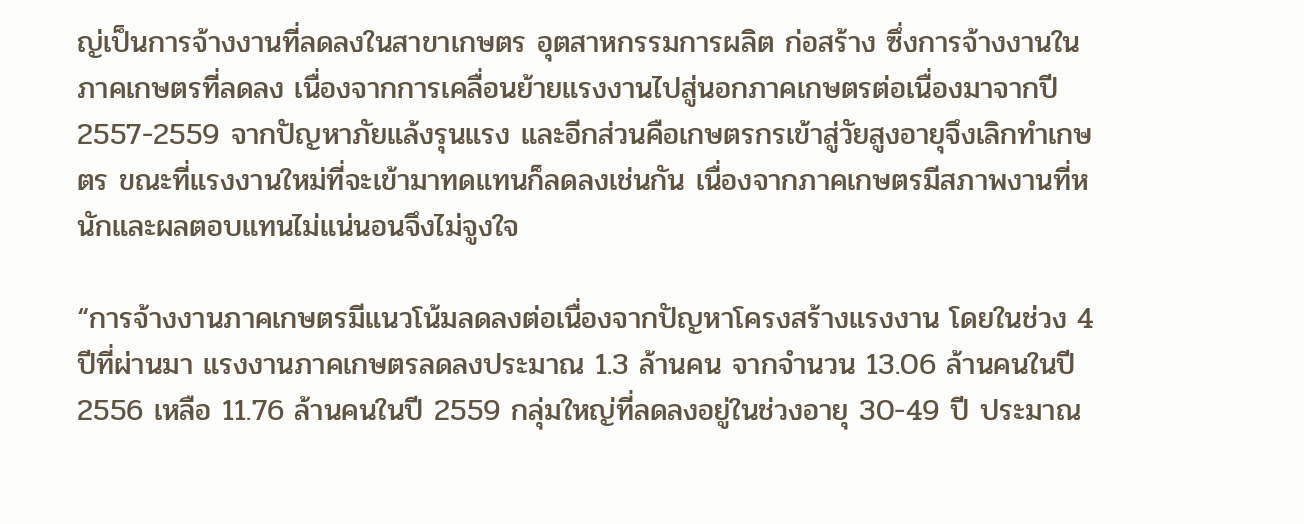ญ่เป็นการจ้างงานที่ลดลงในสาขาเกษตร อุตสาหกรรมการผลิต ก่อสร้าง ซึ่งการจ้างงานในภาคเกษตรที่ลดลง เนื่องจากการเคลื่อนย้ายแรงงานไปสู่นอกภาคเกษตรต่อเนื่องมาจากปี 2557-2559 จากปัญหาภัยแล้งรุนแรง และอีกส่วนคือเกษตรกรเข้าสู่วัยสูงอายุจึงเลิกทำเกษตร ขณะที่แรงงานใหม่ที่จะเข้ามาทดแทนก็ลดลงเช่นกัน เนื่องจากภาคเกษตรมีสภาพงานที่หนักและผลตอบแทนไม่แน่นอนจึงไม่จูงใจ

“การจ้างงานภาคเกษตรมีแนวโน้มลดลงต่อเนื่องจากปัญหาโครงสร้างแรงงาน โดยในช่วง 4 ปีที่ผ่านมา แรงงานภาคเกษตรลดลงประมาณ 1.3 ล้านคน จากจำนวน 13.06 ล้านคนในปี 2556 เหลือ 11.76 ล้านคนในปี 2559 กลุ่มใหญ่ที่ลดลงอยู่ในช่วงอายุ 30-49 ปี ประมาณ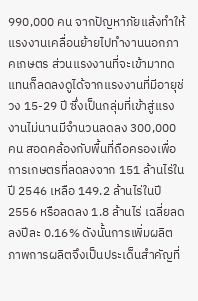990,000 คน จากปัญหาภัยแล้งทำให้แรงงานเคลื่อนย้ายไปทำงานนอกภาคเกษตร ส่วนแรงงานที่จะเข้ามาทดแทนก็ลดลงดูได้จากแรงงานที่มีอายุช่วง 15-29 ปี ซึ่งเป็นกลุ่มที่เข้าสู่แรงงานไม่นานมีจำนวนลดลง 300,000 คน สอดคล้องกับพื้นที่ถือครองเพื่อการเกษตรที่ลดลงจาก 151 ล้านไร่ในปี 2546 เหลือ 149.2 ล้านไร่ในปี 2556 หรือลดลง 1.8 ล้านไร่ เฉลี่ยลดลงปีละ 0.16% ดังนั้นการเพิ่มผลิตภาพการผลิตจึงเป็นประเด็นสำคัญที่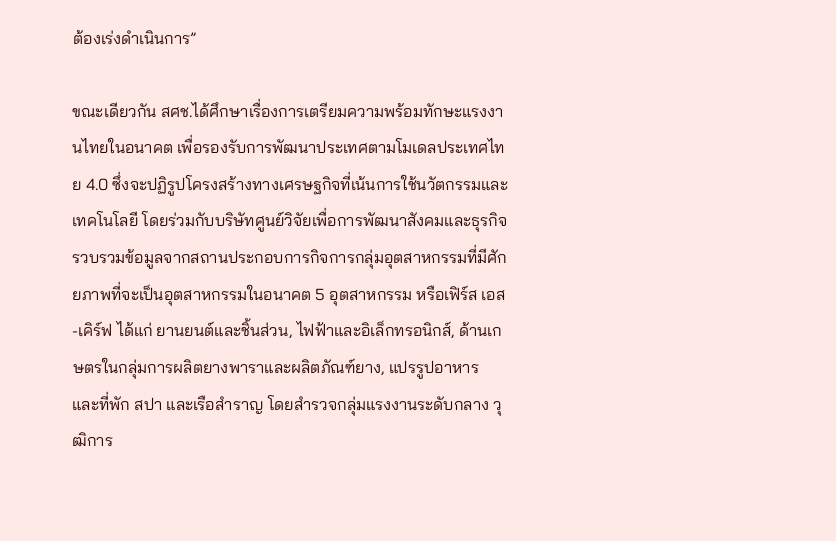ต้องเร่งดำเนินการ”

ขณะเดียวกัน สศช.ได้ศึกษาเรื่องการเตรียมความพร้อมทักษะแรงงานไทยในอนาคต เพื่อรองรับการพัฒนาประเทศตามโมเดลประเทศไทย 4.0 ซึ่งจะปฏิรูปโครงสร้างทางเศรษฐกิจที่เน้นการใช้นวัตกรรมและเทคโนโลยี โดยร่วมกับบริษัทศูนย์วิจัยเพื่อการพัฒนาสังคมและธุรกิจ รวบรวมข้อมูลจากสถานประกอบการกิจการกลุ่มอุตสาหกรรมที่มีศักยภาพที่จะเป็นอุตสาหกรรมในอนาคต 5 อุตสาหกรรม หรือเฟิร์ส เอส-เคิร์ฟ ได้แก่ ยานยนต์และชิ้นส่วน, ไฟฟ้าและอิเล็กทรอนิกส์, ด้านเกษตรในกลุ่มการผลิตยางพาราและผลิตภัณฑ์ยาง, แปรรูปอาหาร และที่พัก สปา และเรือสำราญ โดยสำรวจกลุ่มแรงงานระดับกลาง วุฒิการ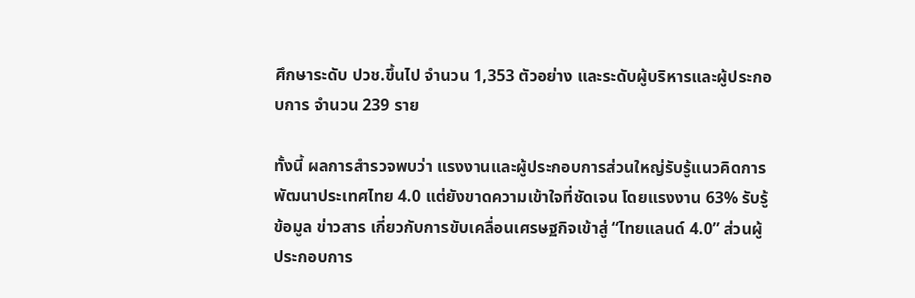ศึกษาระดับ ปวช.ขึ้นไป จำนวน 1,353 ตัวอย่าง และระดับผู้บริหารและผู้ประกอบการ จำนวน 239 ราย

ทั้งนี้ ผลการสำรวจพบว่า แรงงานและผู้ประกอบการส่วนใหญ่รับรู้แนวคิดการพัฒนาประเทศไทย 4.0 แต่ยังขาดความเข้าใจที่ชัดเจน โดยแรงงาน 63% รับรู้ข้อมูล ข่าวสาร เกี่ยวกับการขับเคลื่อนเศรษฐกิจเข้าสู่ “ไทยแลนด์ 4.0” ส่วนผู้ประกอบการ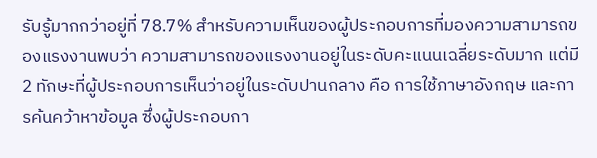รับรู้มากกว่าอยู่ที่ 78.7% สำหรับความเห็นของผู้ประกอบการที่มองความสามารถของแรงงานพบว่า ความสามารถของแรงงานอยู่ในระดับคะแนนเฉลี่ยระดับมาก แต่มี 2 ทักษะที่ผู้ประกอบการเห็นว่าอยู่ในระดับปานกลาง คือ การใช้ภาษาอังกฤษ และการค้นคว้าหาข้อมูล ซึ่งผู้ประกอบกา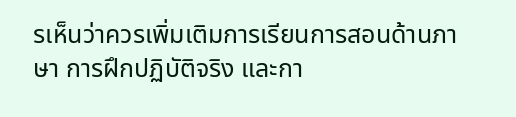รเห็นว่าควรเพิ่มเติมการเรียนการสอนด้านภาษา การฝึกปฏิบัติจริง และกา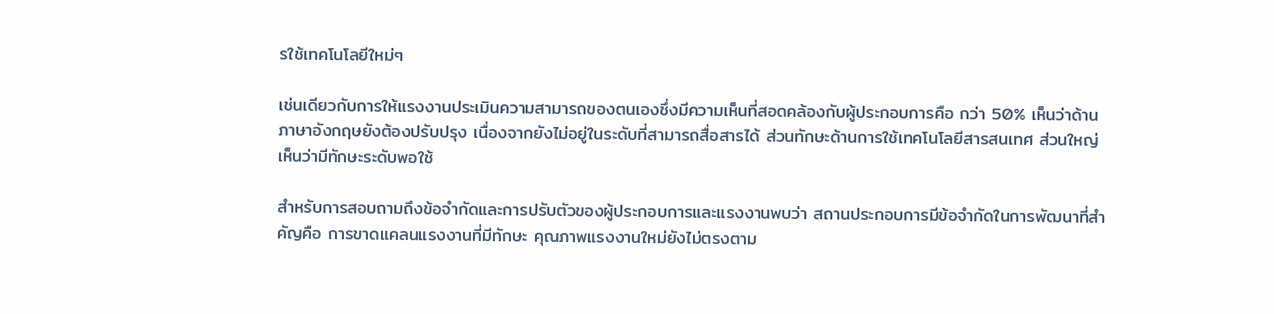รใช้เทคโนโลยีใหม่ๆ

เช่นเดียวกับการให้แรงงานประเมินความสามารถของตนเองซึ่งมีความเห็นที่สอดคล้องกับผู้ประกอบการคือ กว่า 50% เห็นว่าด้านภาษาอังกฤษยังต้องปรับปรุง เนื่องจากยังไม่อยู่ในระดับที่สามารถสื่อสารได้ ส่วนทักษะด้านการใช้เทคโนโลยีสารสนเทศ ส่วนใหญ่เห็นว่ามีทักษะระดับพอใช้

สำหรับการสอบถามถึงข้อจำกัดและการปรับตัวของผู้ประกอบการและแรงงานพบว่า สถานประกอบการมีข้อจำกัดในการพัฒนาที่สำคัญคือ การขาดแคลนแรงงานที่มีทักษะ คุณภาพแรงงานใหม่ยังไม่ตรงตาม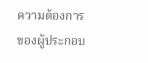ความต้องการของผู้ประกอบ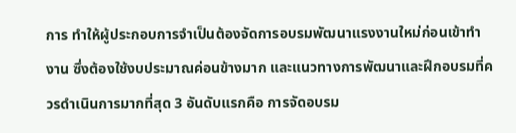การ ทำให้ผู้ประกอบการจำเป็นต้องจัดการอบรมพัฒนาแรงงานใหม่ก่อนเข้าทำงาน ซึ่งต้องใช้งบประมาณค่อนข้างมาก และแนวทางการพัฒนาและฝึกอบรมที่ควรดำเนินการมากที่สุด 3 อันดับแรกคือ การจัดอบรม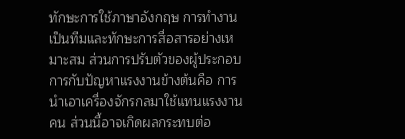ทักษะการใช้ภาษาอังกฤษ การทำงานเป็นทีมและทักษะการสื่อสารอย่างเหมาะสม ส่วนการปรับตัวของผู้ประกอบการกับปัญหาแรงงานข้างต้นคือ การนำเอาเครื่องจักรกลมาใช้แทนแรงงานคน ส่วนนี้อาจเกิดผลกระทบต่อ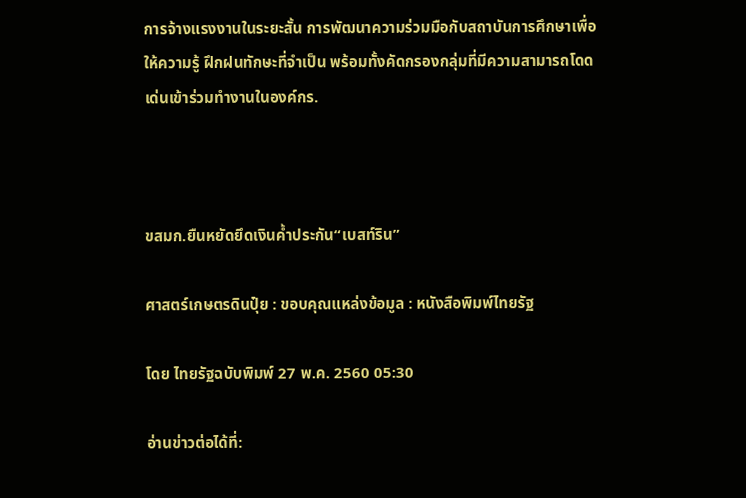การจ้างแรงงานในระยะสั้น การพัฒนาความร่วมมือกับสถาบันการศึกษาเพื่อให้ความรู้ ฝึกฝนทักษะที่จำเป็น พร้อมทั้งคัดกรองกลุ่มที่มีความสามารถโดดเด่นเข้าร่วมทำงานในองค์กร.



ขสมก.ยืนหยัดยึดเงินค้ำประกัน“เบสท์ริน”

ศาสตร์เกษตรดินปุ๋ย : ขอบคุณแหล่งข้อมูล : หนังสือพิมพ์ไทยรัฐ

โดย ไทยรัฐฉบับพิมพ์ 27 พ.ค. 2560 05:30

อ่านข่าวต่อได้ที่: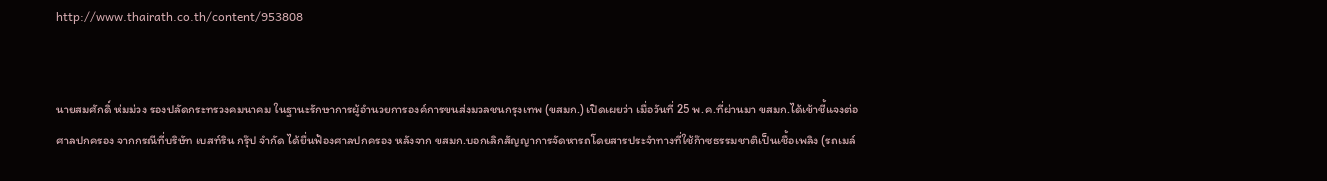http://www.thairath.co.th/content/953808


นายสมศักดิ์ ห่มม่วง รองปลัดกระทรวงคมนาคม ในฐานะรักษาการผู้อำนวยการองค์การขนส่งมวลชนกรุงเทพ (ขสมก.) เปิดเผยว่า เมื่อวันที่ 25 พ.ค.ที่ผ่านมา ขสมก.ได้เข้าชี้แจงต่อศาลปกครอง จากกรณีที่บริษัท เบสท์ริน กรุ๊ป จำกัด ได้ยื่นฟ้องศาลปกครอง หลังจาก ขสมก.บอกเลิกสัญญาการจัดหารถโดยสารประจำทางที่ใช้ก๊าซธรรมชาติเป็นเชื้อเพลิง (รถเมล์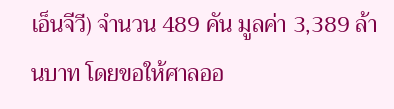เอ็นจีวี) จำนวน 489 คัน มูลค่า 3,389 ล้านบาท โดยขอให้ศาลออ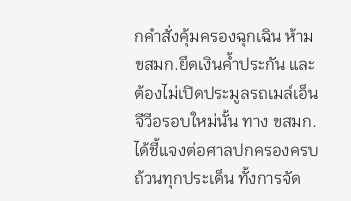กคำสั่งคุ้มครองฉุกเฉิน ห้าม ขสมก.ยึดเงินค้ำประกัน และต้องไม่เปิดประมูลรถเมล์เอ็นจีวีอรอบใหม่นั้น ทาง ขสมก.ได้ชี้แจงต่อศาลปกครองครบถ้วนทุกประเด็น ทั้งการจัด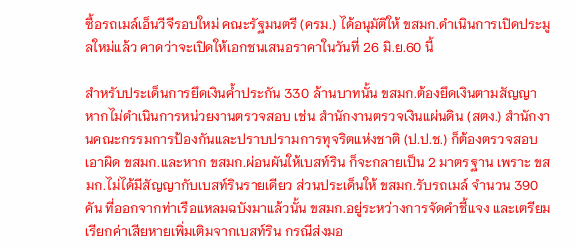ซื้อรถเมล์เอ็นวีจีรอบใหม่ คณะรัฐมนตรี (ครม.) ได้อนุมัติให้ ขสมก.ดำเนินการเปิดประมูลใหม่แล้ว คาดว่าจะเปิดให้เอกชนเสนอราคาในวันที่ 26 มิ.ย.60 นี้

สำหรับประเด็นการยึดเงินค้ำประกัน 330 ล้านบาทนั้น ขสมก.ต้องยึดเงินตามสัญญา หากไม่ดำเนินการหน่วยงานตรวจสอบ เช่น สำนักงานตรวจเงินแผ่นดิน (สตง.) สำนักงานคณะกรรมการป้องกันและปราบปรามการทุจริตแห่งชาติ (ป.ป.ช.) ก็ต้องตรวจสอบเอาผิด ขสมก.และหาก ขสมก.ผ่อนผันให้เบสท์ริน ก็จะกลายเป็น 2 มาตรฐาน เพราะ ขสมก.ไม่ได้มีสัญญากับเบสท์รินรายเดียว ส่วนประเด็นให้ ขสมก.รับรถเมล์ จำนวน 390 คัน ที่ออกจากท่าเรือแหลมฉบังมาแล้วนั้น ขสมก.อยู่ระหว่างการจัดคำชี้แจง และเตรียมเรียกค่าเสียหายเพิ่มเติมจากเบสท์ริน กรณีส่งมอ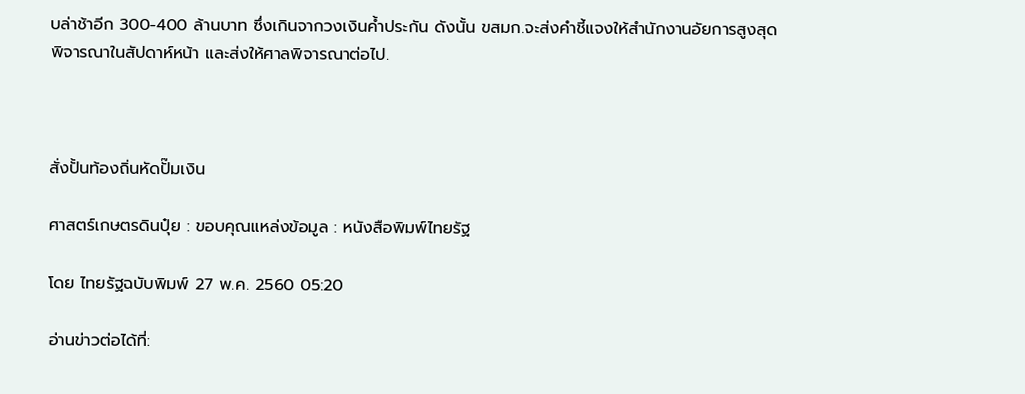บล่าช้าอีก 300-400 ล้านบาท ซึ่งเกินจากวงเงินค้ำประกัน ดังนั้น ขสมก.จะส่งคำชี้แจงให้สำนักงานอัยการสูงสุด พิจารณาในสัปดาห์หน้า และส่งให้ศาลพิจารณาต่อไป.



สั่งปั้นท้องถิ่นหัดปั๊มเงิน

ศาสตร์เกษตรดินปุ๋ย : ขอบคุณแหล่งข้อมูล : หนังสือพิมพ์ไทยรัฐ

โดย ไทยรัฐฉบับพิมพ์ 27 พ.ค. 2560 05:20

อ่านข่าวต่อได้ที่: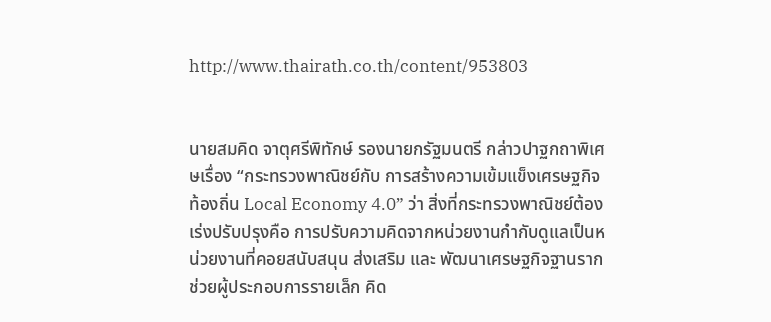http://www.thairath.co.th/content/953803


นายสมคิด จาตุศรีพิทักษ์ รองนายกรัฐมนตรี กล่าวปาฐกถาพิเศษเรื่อง “กระทรวงพาณิชย์กับ การสร้างความเข้มแข็งเศรษฐกิจท้องถิ่น Local Economy 4.0” ว่า สิ่งที่กระทรวงพาณิชย์ต้องเร่งปรับปรุงคือ การปรับความคิดจากหน่วยงานกำกับดูแลเป็นหน่วยงานที่คอยสนับสนุน ส่งเสริม และ พัฒนาเศรษฐกิจฐานราก ช่วยผู้ประกอบการรายเล็ก คิด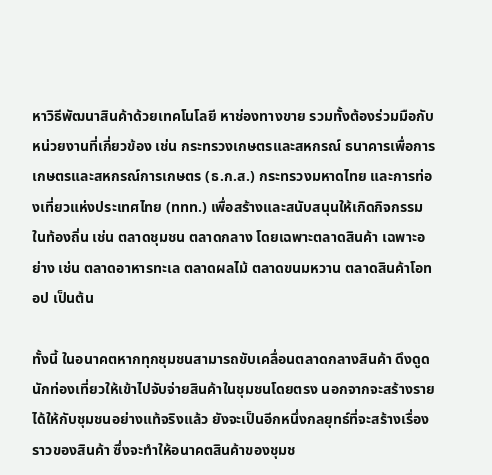หาวิธีพัฒนาสินค้าด้วยเทคโนโลยี หาช่องทางขาย รวมทั้งต้องร่วมมือกับหน่วยงานที่เกี่ยวข้อง เช่น กระทรวงเกษตรและสหกรณ์ ธนาคารเพื่อการ เกษตรและสหกรณ์การเกษตร (ธ.ก.ส.) กระทรวงมหาดไทย และการท่องเที่ยวแห่งประเทศไทย (ททท.) เพื่อสร้างและสนับสนุนให้เกิดกิจกรรมในท้องถิ่น เช่น ตลาดชุมชน ตลาดกลาง โดยเฉพาะตลาดสินค้า เฉพาะอย่าง เช่น ตลาดอาหารทะเล ตลาดผลไม้ ตลาดขนมหวาน ตลาดสินค้าโอทอป เป็นต้น

ทั้งนี้ ในอนาคตหากทุกชุมชนสามารถขับเคลื่อนตลาดกลางสินค้า ดึงดูดนักท่องเที่ยวให้เข้าไปจับจ่ายสินค้าในชุมชนโดยตรง นอกจากจะสร้างรายได้ให้กับชุมชนอย่างแท้จริงแล้ว ยังจะเป็นอีกหนึ่งกลยุทธ์ที่จะสร้างเรื่องราวของสินค้า ซึ่งจะทำให้อนาคตสินค้าของชุมช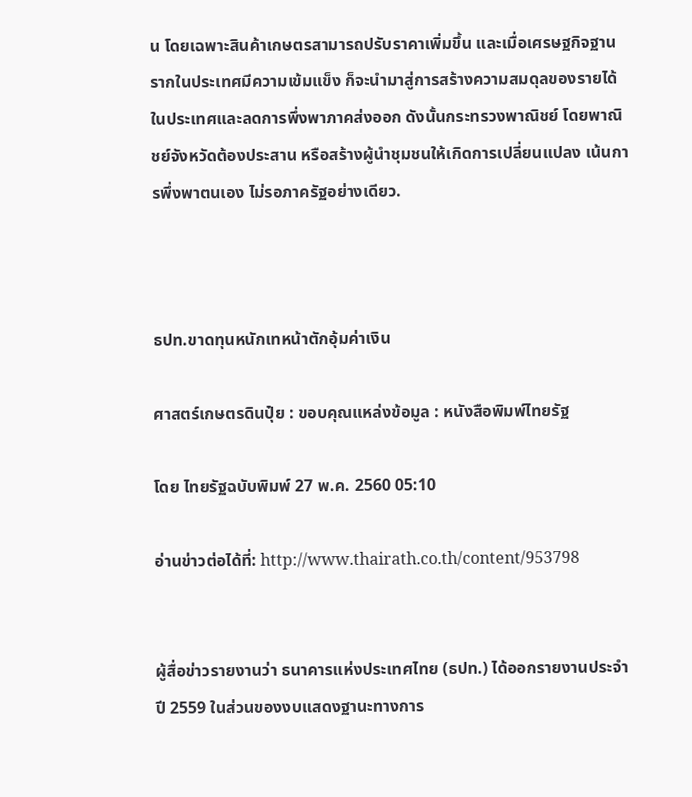น โดยเฉพาะสินค้าเกษตรสามารถปรับราคาเพิ่มขึ้น และเมื่อเศรษฐกิจฐานรากในประเทศมีความเข้มแข็ง ก็จะนำมาสู่การสร้างความสมดุลของรายได้ในประเทศและลดการพึ่งพาภาคส่งออก ดังนั้นกระทรวงพาณิชย์ โดยพาณิชย์จังหวัดต้องประสาน หรือสร้างผู้นำชุมชนให้เกิดการเปลี่ยนแปลง เน้นการพึ่งพาตนเอง ไม่รอภาครัฐอย่างเดียว.



ธปท.ขาดทุนหนักเทหน้าตักอุ้มค่าเงิน

ศาสตร์เกษตรดินปุ๋ย : ขอบคุณแหล่งข้อมูล : หนังสือพิมพ์ไทยรัฐ

โดย ไทยรัฐฉบับพิมพ์ 27 พ.ค. 2560 05:10

อ่านข่าวต่อได้ที่: http://www.thairath.co.th/content/953798


ผู้สื่อข่าวรายงานว่า ธนาคารแห่งประเทศไทย (ธปท.) ได้ออกรายงานประจำปี 2559 ในส่วนของงบแสดงฐานะทางการ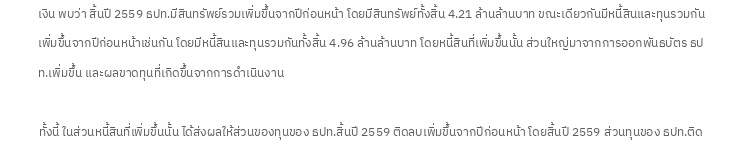เงิน พบว่า สิ้นปี 2559 ธปท.มีสินทรัพย์รวมเพิ่มขึ้นจากปีก่อนหน้า โดยมีสินทรัพย์ทั้งสิ้น 4.21 ล้านล้านบาท ขณะเดียวกันมีหนี้สินและทุนรวมกันเพิ่มขึ้นจากปีก่อนหน้าเช่นกัน โดยมีหนี้สินและทุนรวมกันทั้งสิ้น 4.96 ล้านล้านบาท โดยหนี้สินที่เพิ่มขึ้นนั้น ส่วนใหญ่มาจากการออกพันธบัตร ธปท.เพิ่มขึ้น และผลขาดทุนที่เกิดขึ้นจากการดำเนินงาน

ทั้งนี้ ในส่วนหนี้สินที่เพิ่มขึ้นนั้น ได้ส่งผลให้ส่วนของทุนของ ธปท.สิ้นปี 2559 ติดลบเพิ่มขึ้นจากปีก่อนหน้า โดยสิ้นปี 2559 ส่วนทุนของ ธปท.ติด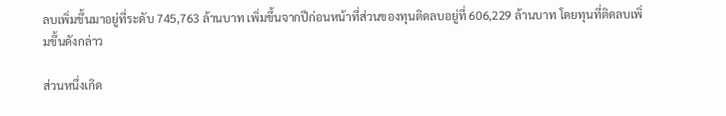ลบเพิ่มขึ้นมาอยู่ที่ระดับ 745,763 ล้านบาท เพิ่มขึ้นจากปีก่อนหน้าที่ส่วนของทุนติดลบอยู่ที่ 606,229 ล้านบาท โดยทุนที่ติดลบเพิ่มขึ้นดังกล่าว

ส่วนหนึ่งเกิด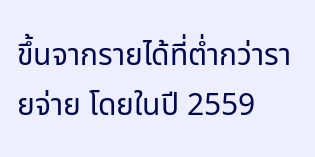ขึ้นจากรายได้ที่ต่ำกว่ารายจ่าย โดยในปี 2559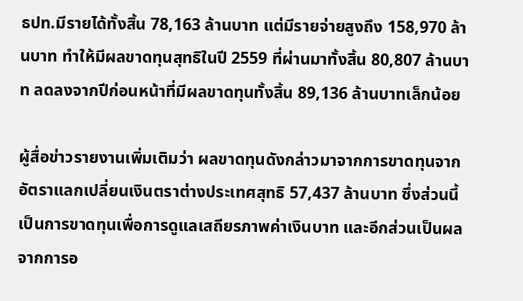ธปท.มีรายได้ทั้งสิ้น 78,163 ล้านบาท แต่มีรายจ่ายสูงถึง 158,970 ล้านบาท ทำให้มีผลขาดทุนสุทธิในปี 2559 ที่ผ่านมาทั้งสิ้น 80,807 ล้านบาท ลดลงจากปีก่อนหน้าที่มีผลขาดทุนทั้งสิ้น 89,136 ล้านบาทเล็กน้อย

ผู้สื่อข่าวรายงานเพิ่มเติมว่า ผลขาดทุนดังกล่าวมาจากการขาดทุนจากอัตราแลกเปลี่ยนเงินตราต่างประเทศสุทธิ 57,437 ล้านบาท ซึ่งส่วนนี้เป็นการขาดทุนเพื่อการดูแลเสถียรภาพค่าเงินบาท และอีกส่วนเป็นผลจากการอ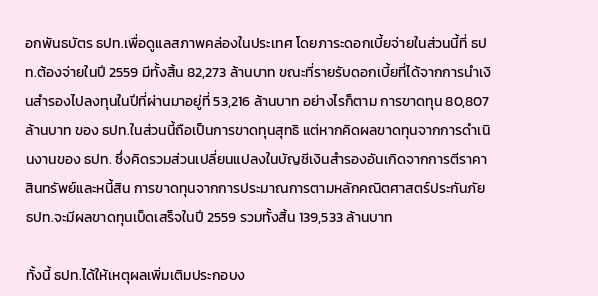อกพันธบัตร ธปท.เพื่อดูแลสภาพคล่องในประเทศ โดยภาระดอกเบี้ยจ่ายในส่วนนี้ที่ ธปท.ต้องจ่ายในปี 2559 มีทั้งสิ้น 82,273 ล้านบาท ขณะที่รายรับดอกเบี้ยที่ได้จากการนำเงินสำรองไปลงทุนในปีที่ผ่านมาอยู่ที่ 53,216 ล้านบาท อย่างไรก็ตาม การขาดทุน 80,807 ล้านบาท ของ ธปท.ในส่วนนี้ถือเป็นการขาดทุนสุทธิ แต่หากคิดผลขาดทุนจากการดำเนินงานของ ธปท. ซึ่งคิดรวมส่วนเปลี่ยนแปลงในบัญชีเงินสำรองอันเกิดจากการตีราคาสินทรัพย์และหนี้สิน การขาดทุนจากการประมาณการตามหลักคณิตศาสตร์ประกันภัย ธปท.จะมีผลขาดทุนเบ็ดเสร็จในปี 2559 รวมทั้งสิ้น 139,533 ล้านบาท

ทั้งนี้ ธปท.ได้ให้เหตุผลเพิ่มเติมประกอบง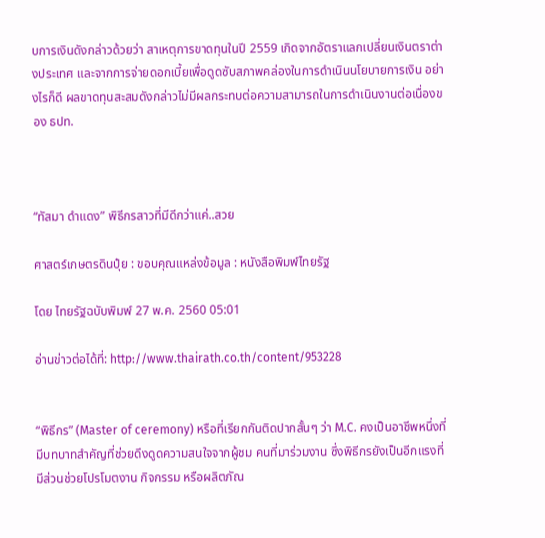บการเงินดังกล่าวด้วยว่า สาเหตุการขาดทุนในปี 2559 เกิดจากอัตราแลกเปลี่ยนเงินตราต่างประเทศ และจากการจ่ายดอกเบี้ยเพื่อดูดซับสภาพคล่องในการดำเนินนโยบายการเงิน อย่างไรก็ดี ผลขาดทุนสะสมดังกล่าวไม่มีผลกระทบต่อความสามารถในการดำเนินงานต่อเนื่องของ ธปท.



“ทัสมา ดำแดง” พิธีกรสาวที่มีดีกว่าแค่..สวย

ศาสตร์เกษตรดินปุ๋ย : ขอบคุณแหล่งข้อมูล : หนังสือพิมพ์ไทยรัฐ

โดย ไทยรัฐฉบับพิมพ์ 27 พ.ค. 2560 05:01

อ่านข่าวต่อได้ที่: http://www.thairath.co.th/content/953228


“พิธีกร” (Master of ceremony) หรือที่เรียกกันติดปากสั้นๆ ว่า M.C. คงเป็นอาชีพหนึ่งที่มีบทบาทสำคัญที่ช่วยดึงดูดความสนใจจากผู้ชม คนที่มาร่วมงาน ซึ่งพิธีกรยังเป็นอีกแรงที่มีส่วนช่วยโปรโมตงาน กิจกรรม หรือผลิตภัณ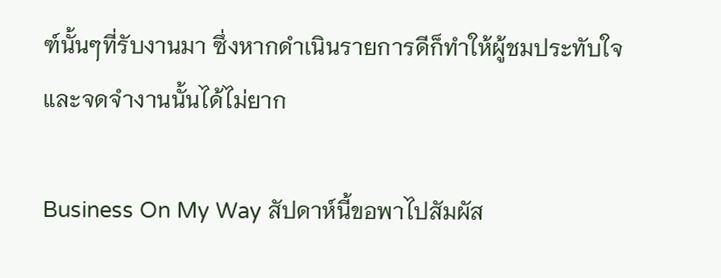ฑ์นั้นๆที่รับงานมา ซึ่งหากดำเนินรายการดีก็ทำให้ผู้ชมประทับใจ และจดจำงานนั้นได้ไม่ยาก

Business On My Way สัปดาห์นี้ขอพาไปสัมผัส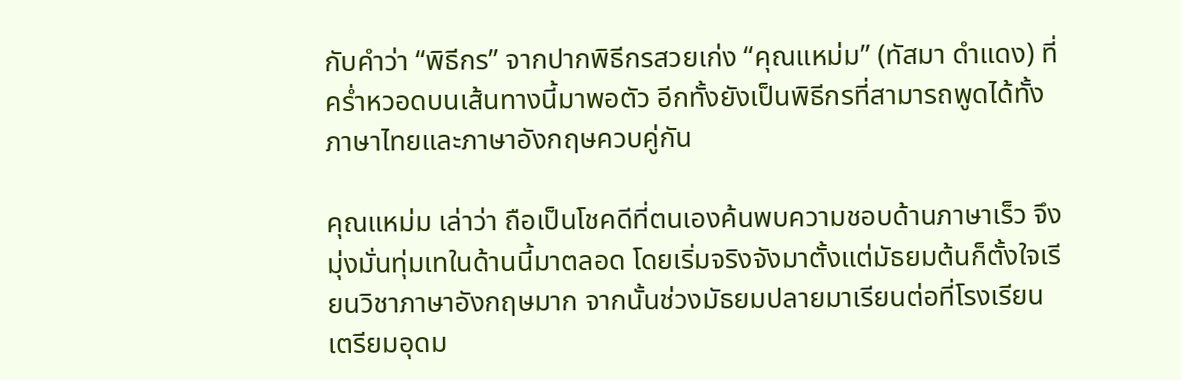กับคำว่า “พิธีกร” จากปากพิธีกรสวยเก่ง “คุณแหม่ม” (ทัสมา ดำแดง) ที่คร่ำหวอดบนเส้นทางนี้มาพอตัว อีกทั้งยังเป็นพิธีกรที่สามารถพูดได้ทั้งภาษาไทยและภาษาอังกฤษควบคู่กัน

คุณแหม่ม เล่าว่า ถือเป็นโชคดีที่ตนเองค้นพบความชอบด้านภาษาเร็ว จึงมุ่งมั่นทุ่มเทในด้านนี้มาตลอด โดยเริ่มจริงจังมาตั้งแต่มัธยมต้นก็ตั้งใจเรียนวิชาภาษาอังกฤษมาก จากนั้นช่วงมัธยมปลายมาเรียนต่อที่โรงเรียนเตรียมอุดม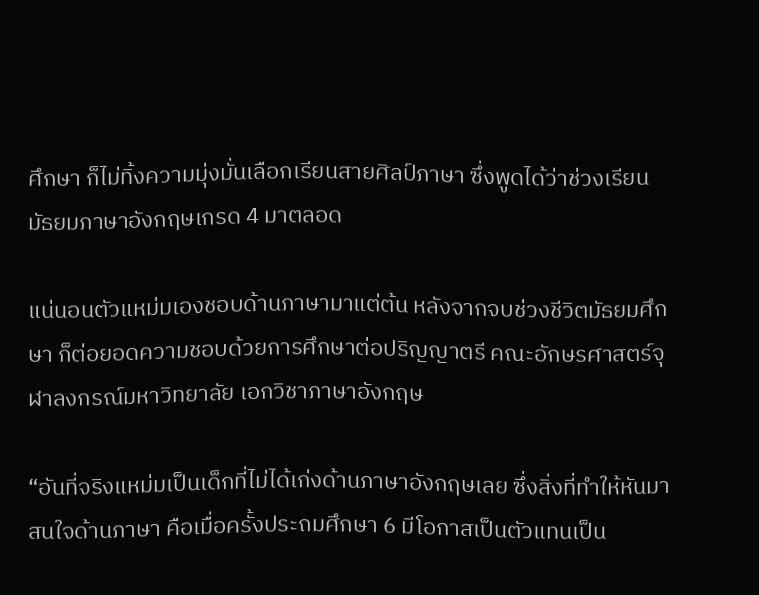ศึกษา ก็ไม่ทิ้งความมุ่งมั่นเลือกเรียนสายศิลป์ภาษา ซึ่งพูดได้ว่าช่วงเรียนมัธยมภาษาอังกฤษเกรด 4 มาตลอด

แน่นอนตัวแหม่มเองชอบด้านภาษามาแต่ต้น หลังจากจบช่วงชีวิตมัธยมศึกษา ก็ต่อยอดความชอบด้วยการศึกษาต่อปริญญาตรี คณะอักษรศาสตร์จุฬาลงกรณ์มหาวิทยาลัย เอกวิชาภาษาอังกฤษ

“อันที่จริงแหม่มเป็นเด็กที่ไม่ได้เก่งด้านภาษาอังกฤษเลย ซึ่งสิ่งที่ทำให้หันมาสนใจด้านภาษา คือเมื่อครั้งประถมศึกษา 6 มีโอกาสเป็นตัวแทนเป็น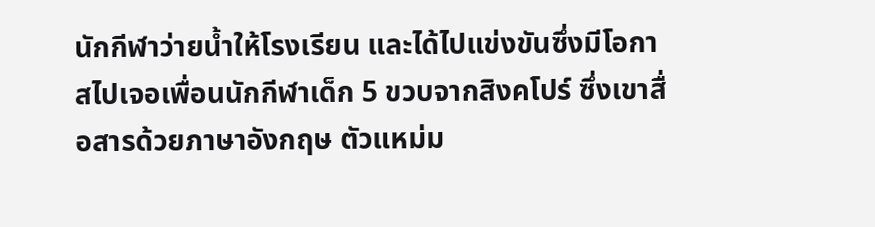นักกีฬาว่ายน้ำให้โรงเรียน และได้ไปแข่งขันซึ่งมีโอกาสไปเจอเพื่อนนักกีฬาเด็ก 5 ขวบจากสิงคโปร์ ซึ่งเขาสื่อสารด้วยภาษาอังกฤษ ตัวแหม่ม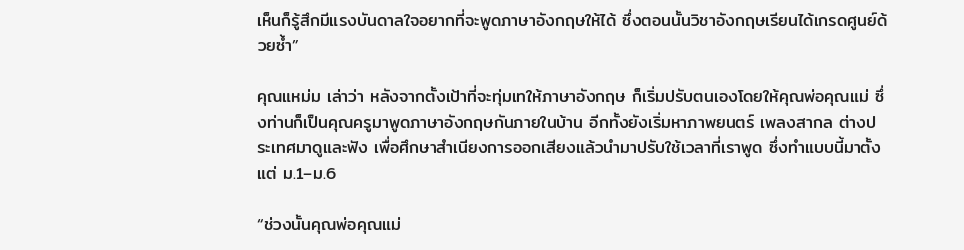เห็นก็รู้สึกมีแรงบันดาลใจอยากที่จะพูดภาษาอังกฤษให้ได้ ซึ่งตอนนั้นวิชาอังกฤษเรียนได้เกรดศูนย์ด้วยซ้ำ”

คุณแหม่ม เล่าว่า หลังจากตั้งเป้าที่จะทุ่มเทให้ภาษาอังกฤษ ก็เริ่มปรับตนเองโดยให้คุณพ่อคุณแม่ ซึ่งท่านก็เป็นคุณครูมาพูดภาษาอังกฤษกันภายในบ้าน อีกทั้งยังเริ่มหาภาพยนตร์ เพลงสากล ต่างประเทศมาดูและฟัง เพื่อศึกษาสำเนียงการออกเสียงแล้วนำมาปรับใช้เวลาที่เราพูด ซึ่งทำแบบนี้มาตั้งแต่ ม.1–ม.6

“ช่วงนั้นคุณพ่อคุณแม่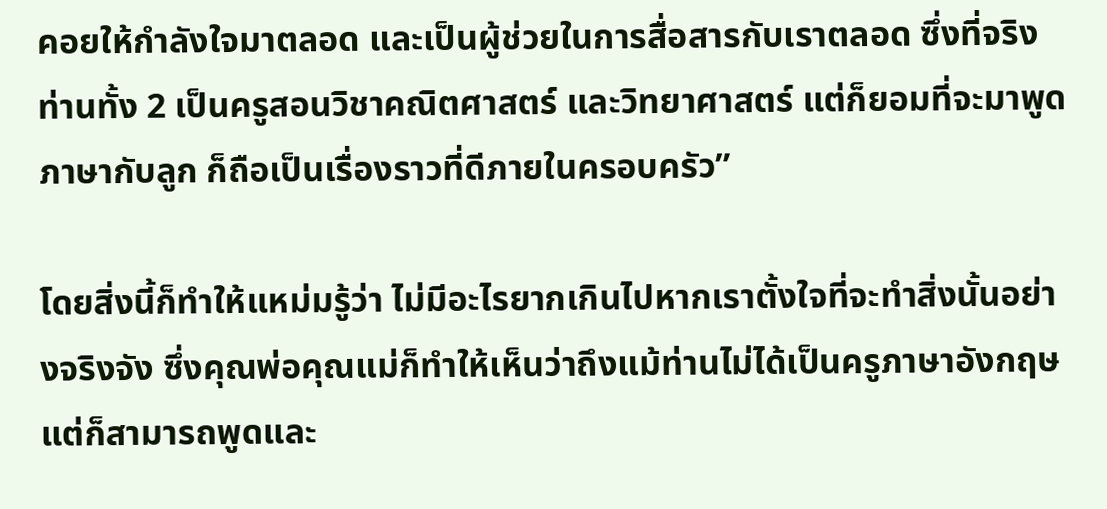คอยให้กำลังใจมาตลอด และเป็นผู้ช่วยในการสื่อสารกับเราตลอด ซึ่งที่จริงท่านทั้ง 2 เป็นครูสอนวิชาคณิตศาสตร์ และวิทยาศาสตร์ แต่ก็ยอมที่จะมาพูดภาษากับลูก ก็ถือเป็นเรื่องราวที่ดีภายในครอบครัว”

โดยสิ่งนี้ก็ทำให้แหม่มรู้ว่า ไม่มีอะไรยากเกินไปหากเราตั้งใจที่จะทำสิ่งนั้นอย่างจริงจัง ซึ่งคุณพ่อคุณแม่ก็ทำให้เห็นว่าถึงแม้ท่านไม่ได้เป็นครูภาษาอังกฤษ แต่ก็สามารถพูดและ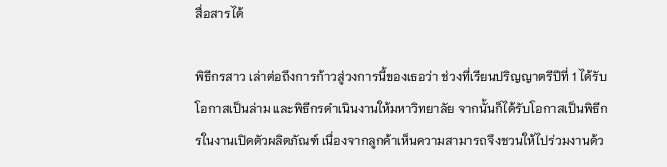สื่อสารได้

พิธีกรสาว เล่าต่อถึงการก้าวสู่วงการนี้ของเธอว่า ช่วงที่เรียนปริญญาตรีปีที่ 1 ได้รับโอกาสเป็นล่าม และพิธีกรดำเนินงานให้มหาวิทยาลัย จากนั้นก็ได้รับโอกาสเป็นพิธีกรในงานเปิดตัวผลิตภัณฑ์ เนื่องจากลูกค้าเห็นความสามารถจึงชวนให้ไปร่วมงานด้ว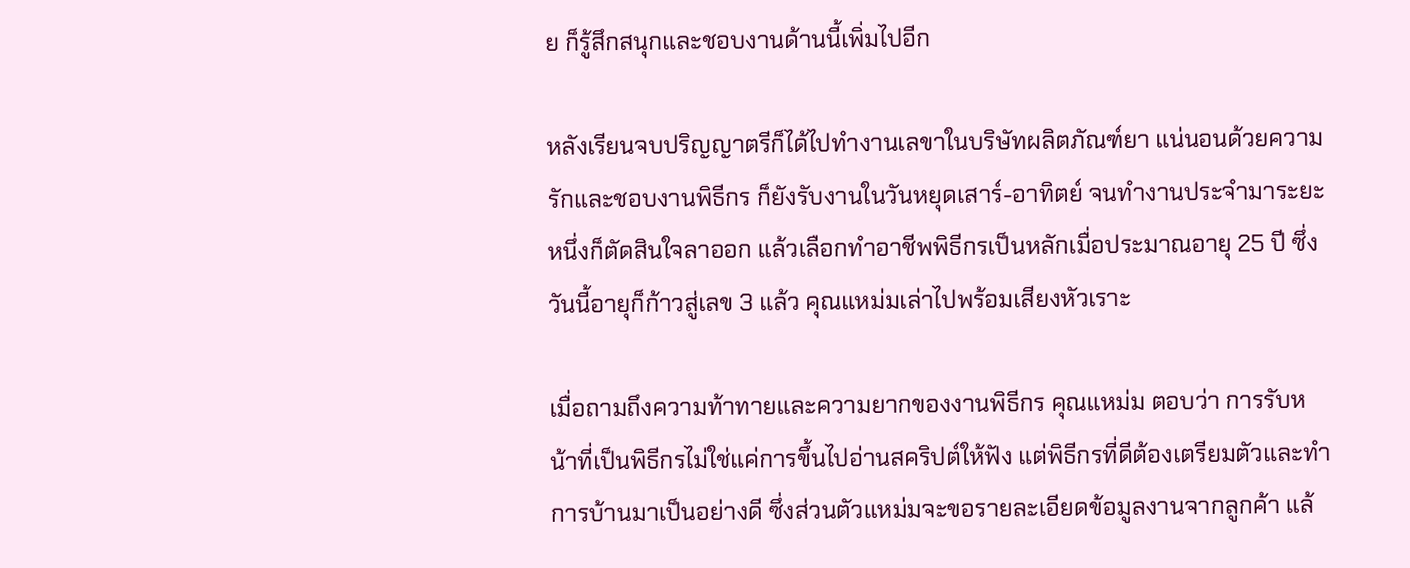ย ก็รู้สึกสนุกและชอบงานด้านนี้เพิ่มไปอีก

หลังเรียนจบปริญญาตรีก็ได้ไปทำงานเลขาในบริษัทผลิตภัณฑ์ยา แน่นอนด้วยความรักและชอบงานพิธีกร ก็ยังรับงานในวันหยุดเสาร์-อาทิตย์ จนทำงานประจำมาระยะหนึ่งก็ตัดสินใจลาออก แล้วเลือกทำอาชีพพิธีกรเป็นหลักเมื่อประมาณอายุ 25 ปี ซึ่งวันนี้อายุก็ก้าวสู่เลข 3 แล้ว คุณแหม่มเล่าไปพร้อมเสียงหัวเราะ

เมื่อถามถึงความท้าทายและความยากของงานพิธีกร คุณแหม่ม ตอบว่า การรับหน้าที่เป็นพิธีกรไม่ใช่แค่การขึ้นไปอ่านสคริปต์ให้ฟัง แต่พิธีกรที่ดีต้องเตรียมตัวและทำการบ้านมาเป็นอย่างดี ซึ่งส่วนตัวแหม่มจะขอรายละเอียดข้อมูลงานจากลูกค้า แล้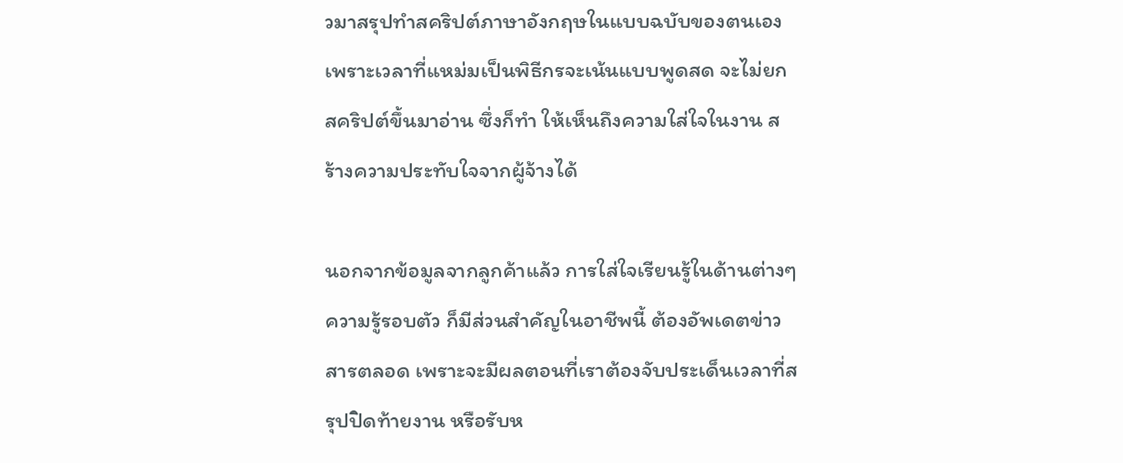วมาสรุปทำสคริปต์ภาษาอังกฤษในแบบฉบับของตนเอง เพราะเวลาที่แหม่มเป็นพิธีกรจะเน้นแบบพูดสด จะไม่ยกสคริปต์ขึ้นมาอ่าน ซึ่งก็ทำ ให้เห็นถึงความใส่ใจในงาน สร้างความประทับใจจากผู้จ้างได้

นอกจากข้อมูลจากลูกค้าแล้ว การใส่ใจเรียนรู้ในด้านต่างๆ ความรู้รอบตัว ก็มีส่วนสำคัญในอาชีพนี้ ต้องอัพเดตข่าวสารตลอด เพราะจะมีผลตอนที่เราต้องจับประเด็นเวลาที่สรุปปิดท้ายงาน หรือรับห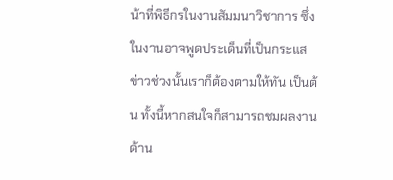น้าที่พิธีกรในงานสัมมนาวิชาการ ซึ่งในงานอาจพูดประเด็นที่เป็นกระแสข่าวช่วงนั้นเราก็ต้องตามให้ทัน เป็นต้น ทั้งนี้หากสนใจก็สามารถชมผลงานด้าน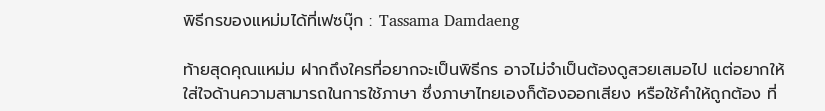พิธีกรของแหม่มได้ที่เฟซบุ๊ก : Tassama Damdaeng

ท้ายสุดคุณแหม่ม ฝากถึงใครที่อยากจะเป็นพิธีกร อาจไม่จำเป็นต้องดูสวยเสมอไป แต่อยากให้ใส่ใจด้านความสามารถในการใช้ภาษา ซึ่งภาษาไทยเองก็ต้องออกเสียง หรือใช้คำให้ถูกต้อง ที่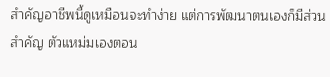สำคัญอาชีพนี้ดูเหมือนจะทำง่าย แต่การพัฒนาตนเองก็มีส่วนสำคัญ ตัวแหม่มเองตอน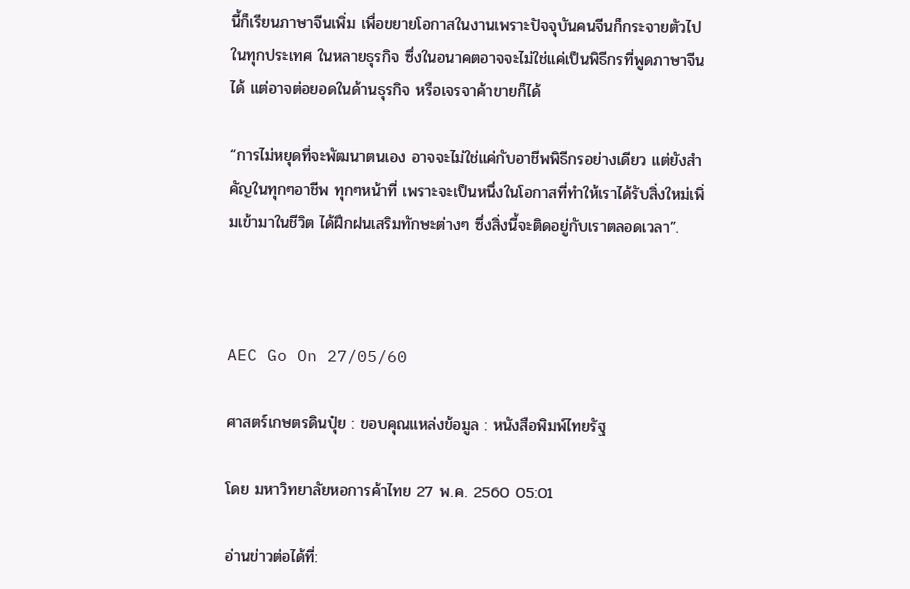นี้ก็เรียนภาษาจีนเพิ่ม เพื่อขยายโอกาสในงานเพราะปัจจุบันคนจีนก็กระจายตัวไปในทุกประเทศ ในหลายธุรกิจ ซึ่งในอนาคตอาจจะไม่ใช่แค่เป็นพิธีกรที่พูดภาษาจีนได้ แต่อาจต่อยอดในด้านธุรกิจ หรือเจรจาค้าขายก็ได้

“การไม่หยุดที่จะพัฒนาตนเอง อาจจะไม่ใช่แค่กับอาชีพพิธีกรอย่างเดียว แต่ยังสำคัญในทุกๆอาชีพ ทุกๆหน้าที่ เพราะจะเป็นหนึ่งในโอกาสที่ทำให้เราได้รับสิ่งใหม่เพิ่มเข้ามาในชีวิต ได้ฝึกฝนเสริมทักษะต่างๆ ซึ่งสิ่งนี้จะติดอยู่กับเราตลอดเวลา”.



AEC Go On 27/05/60

ศาสตร์เกษตรดินปุ๋ย : ขอบคุณแหล่งข้อมูล : หนังสือพิมพ์ไทยรัฐ

โดย มหาวิทยาลัยหอการค้าไทย 27 พ.ค. 2560 05:01

อ่านข่าวต่อได้ที่: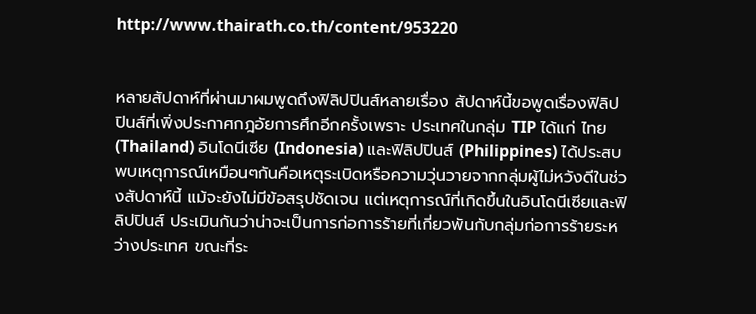http://www.thairath.co.th/content/953220


หลายสัปดาห์ที่ผ่านมาผมพูดถึงฟิลิปปินส์หลายเรื่อง สัปดาห์นี้ขอพูดเรื่องฟิลิปปินส์ที่เพิ่งประกาศกฎอัยการศึกอีกครั้งเพราะ ประเทศในกลุ่ม TIP ได้แก่ ไทย (Thailand) อินโดนีเซีย (Indonesia) และฟิลิปปินส์ (Philippines) ได้ประสบพบเหตุการณ์เหมือนๆกันคือเหตุระเบิดหรือความวุ่นวายจากกลุ่มผู้ไม่หวังดีในช่วงสัปดาห์นี้ แม้จะยังไม่มีข้อสรุปชัดเจน แต่เหตุการณ์ที่เกิดขึ้นในอินโดนีเซียและฟิลิปปินส์ ประเมินกันว่าน่าจะเป็นการก่อการร้ายที่เกี่ยวพันกับกลุ่มก่อการร้ายระหว่างประเทศ ขณะที่ระ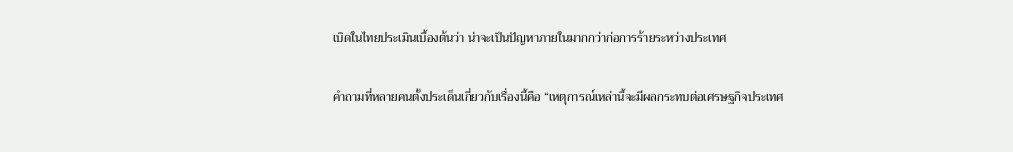เบิดในไทยประเมินเบื้องต้นว่า น่าจะเป็นปัญหาภายในมากกว่าก่อการร้ายระหว่างประเทศ

คำถามที่หลายคนตั้งประเด็นเกี่ยวกับเรื่องนี้คือ “เหตุการณ์เหล่านี้จะมีผลกระทบต่อเศรษฐกิจประเทศ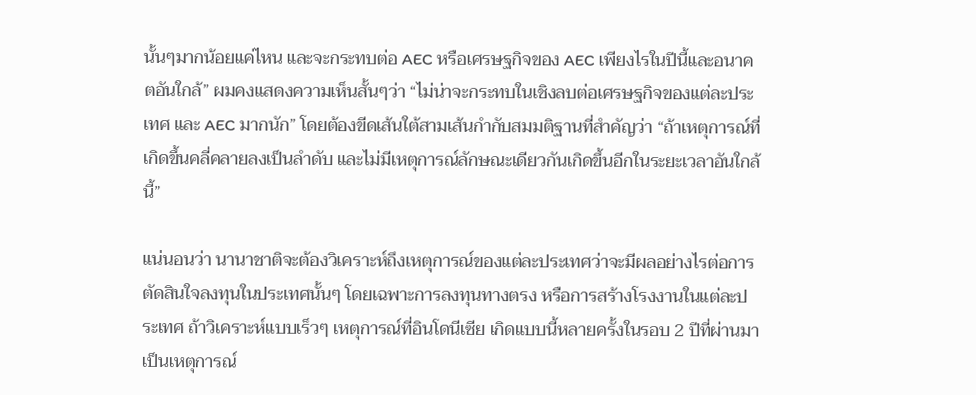นั้นๆมากน้อยแค่ไหน และจะกระทบต่อ AEC หรือเศรษฐกิจของ AEC เพียงไรในปีนี้และอนาคตอันใกล้” ผมคงแสดงความเห็นสั้นๆว่า “ไม่น่าจะกระทบในเชิงลบต่อเศรษฐกิจของแต่ละประเทศ และ AEC มากนัก” โดยต้องขีดเส้นใต้สามเส้นกำกับสมมติฐานที่สำคัญว่า “ถ้าเหตุการณ์ที่เกิดขึ้นคลี่คลายลงเป็นลำดับ และไม่มีเหตุการณ์ลักษณะเดียวกันเกิดขึ้นอีกในระยะเวลาอันใกล้นี้”

แน่นอนว่า นานาชาติจะต้องวิเคราะห์ถึงเหตุการณ์ของแต่ละประเทศว่าจะมีผลอย่างไรต่อการตัดสินใจลงทุนในประเทศนั้นๆ โดยเฉพาะการลงทุนทางตรง หรือการสร้างโรงงานในแต่ละประเทศ ถ้าวิเคราะห์แบบเร็วๆ เหตุการณ์ที่อินโดนีเซีย เกิดแบบนี้หลายครั้งในรอบ 2 ปีที่ผ่านมา เป็นเหตุการณ์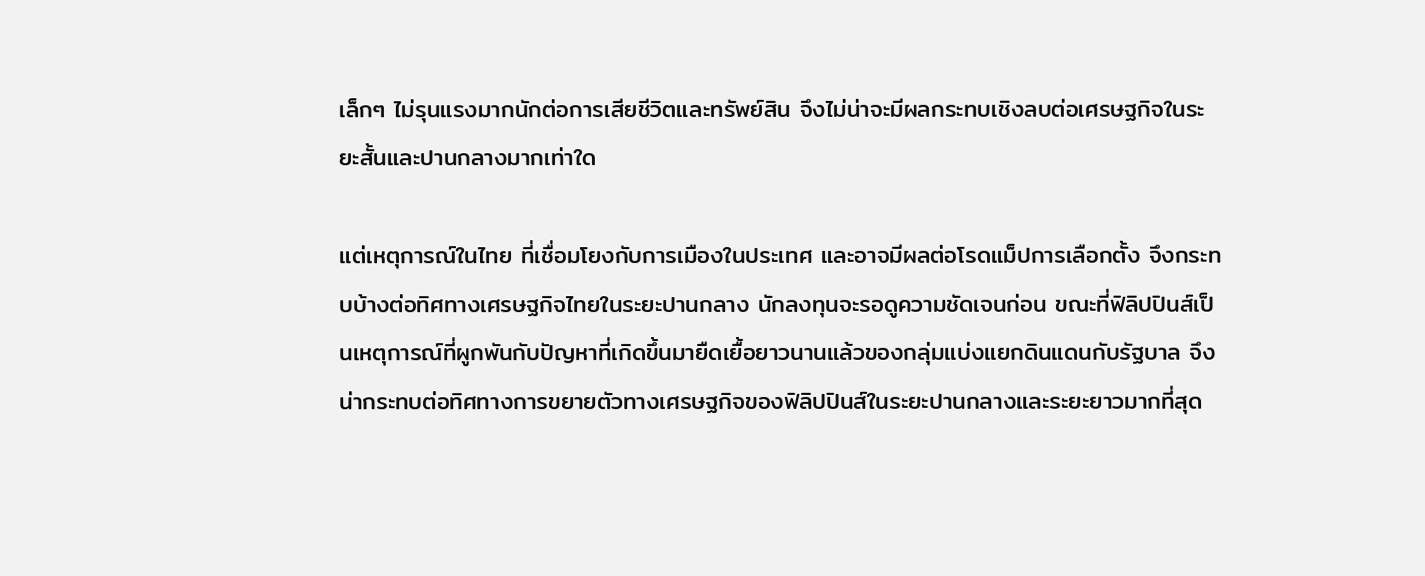เล็กๆ ไม่รุนแรงมากนักต่อการเสียชีวิตและทรัพย์สิน จึงไม่น่าจะมีผลกระทบเชิงลบต่อเศรษฐกิจในระยะสั้นและปานกลางมากเท่าใด

แต่เหตุการณ์ในไทย ที่เชื่อมโยงกับการเมืองในประเทศ และอาจมีผลต่อโรดแม็ปการเลือกตั้ง จึงกระทบบ้างต่อทิศทางเศรษฐกิจไทยในระยะปานกลาง นักลงทุนจะรอดูความชัดเจนก่อน ขณะที่ฟิลิปปินส์เป็นเหตุการณ์ที่ผูกพันกับปัญหาที่เกิดขึ้นมายืดเยื้อยาวนานแล้วของกลุ่มแบ่งแยกดินแดนกับรัฐบาล จึงน่ากระทบต่อทิศทางการขยายตัวทางเศรษฐกิจของฟิลิปปินส์ในระยะปานกลางและระยะยาวมากที่สุด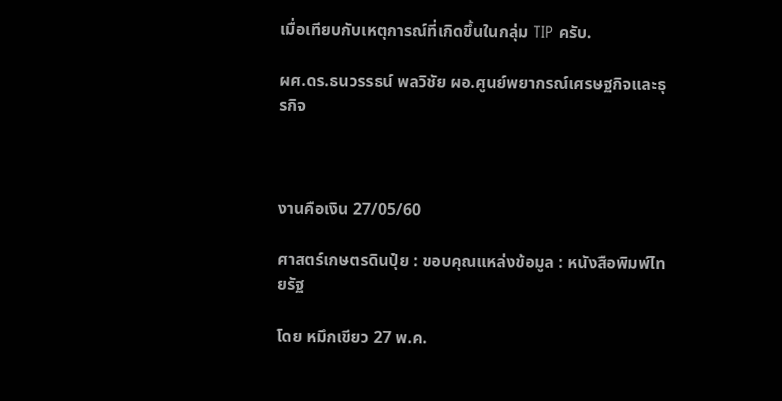เมื่อเทียบกับเหตุการณ์ที่เกิดขึ้นในกลุ่ม TIP ครับ.

ผศ.ดร.ธนวรรธน์ พลวิชัย ผอ.ศูนย์พยากรณ์เศรษฐกิจและธุรกิจ



งานคือเงิน 27/05/60

ศาสตร์เกษตรดินปุ๋ย : ขอบคุณแหล่งข้อมูล : หนังสือพิมพ์ไทยรัฐ

โดย หมึกเขียว 27 พ.ค.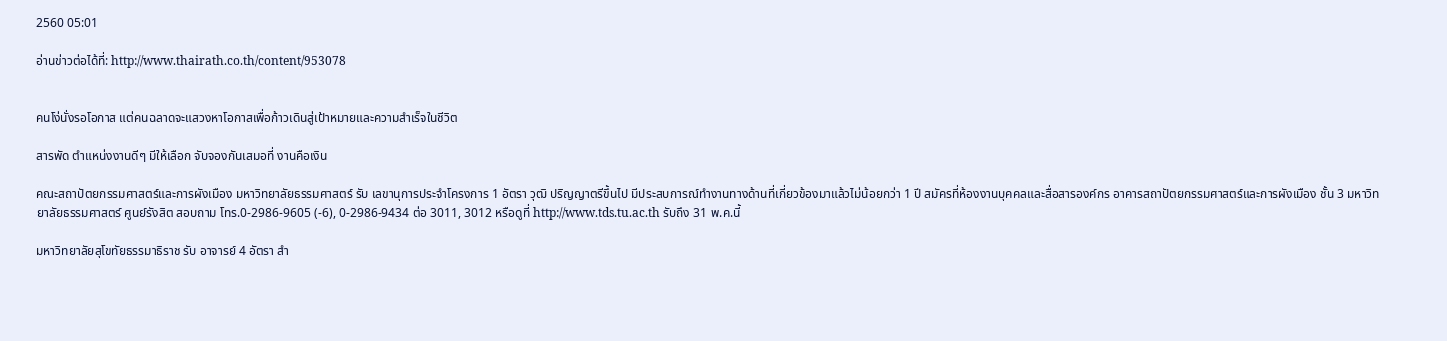2560 05:01

อ่านข่าวต่อได้ที่: http://www.thairath.co.th/content/953078


คนโง่นั่งรอโอกาส แต่คนฉลาดจะแสวงหาโอกาสเพื่อก้าวเดินสู่เป้าหมายและความสำเร็จในชีวิต

สารพัด ตำแหน่งงานดีๆ มีให้เลือก จับจองกันเสมอที่ งานคือเงิน

คณะสถาปัตยกรรมศาสตร์และการผังเมือง มหาวิทยาลัยธรรมศาสตร์ รับ เลขานุการประจำโครงการ 1 อัตรา วุฒิ ปริญญาตรีขึ้นไป มีประสบการณ์ทำงานทางด้านที่เกี่ยวข้องมาแล้วไม่น้อยกว่า 1 ปี สมัครที่ห้องงานบุคคลและสื่อสารองค์กร อาคารสถาปัตยกรรมศาสตร์และการผังเมือง ชั้น 3 มหาวิทยาลัยธรรมศาสตร์ ศูนย์รังสิต สอบถาม โทร.0-2986-9605 (-6), 0-2986-9434 ต่อ 3011, 3012 หรือดูที่ http://www.tds.tu.ac.th รับถึง 31 พ.ค.นี้

มหาวิทยาลัยสุโขทัยธรรมาธิราช รับ อาจารย์ 4 อัตรา สำ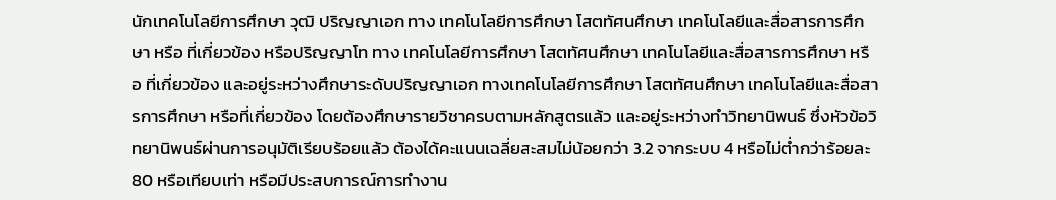นักเทคโนโลยีการศึกษา วุฒิ ปริญญาเอก ทาง เทคโนโลยีการศึกษา โสตทัศนศึกษา เทคโนโลยีและสื่อสารการศึกษา หรือ ที่เกี่ยวข้อง หรือปริญญาโท ทาง เทคโนโลยีการศึกษา โสตทัศนศึกษา เทคโนโลยีและสื่อสารการศึกษา หรือ ที่เกี่ยวข้อง และอยู่ระหว่างศึกษาระดับปริญญาเอก ทางเทคโนโลยีการศึกษา โสตทัศนศึกษา เทคโนโลยีและสื่อสารการศึกษา หรือที่เกี่ยวข้อง โดยต้องศึกษารายวิชาครบตามหลักสูตรแล้ว และอยู่ระหว่างทำวิทยานิพนธ์ ซึ่งหัวข้อวิทยานิพนธ์ผ่านการอนุมัติเรียบร้อยแล้ว ต้องได้คะแนนเฉลี่ยสะสมไม่น้อยกว่า 3.2 จากระบบ 4 หรือไม่ต่ำกว่าร้อยละ 80 หรือเทียบเท่า หรือมีประสบการณ์การทำงาน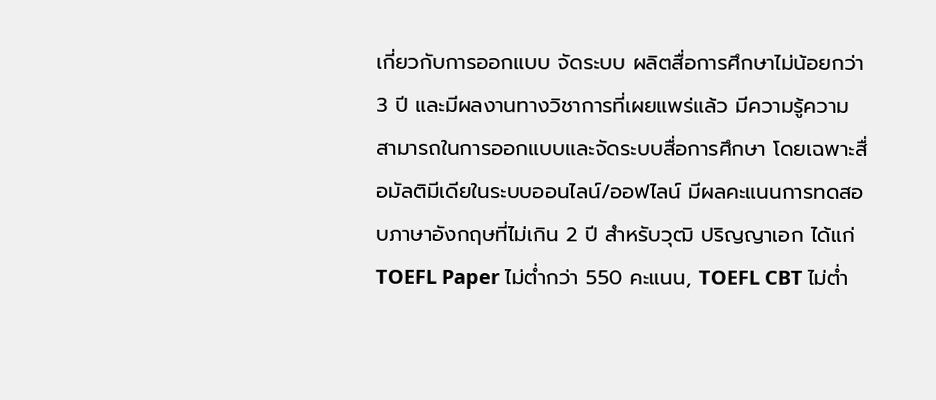เกี่ยวกับการออกแบบ จัดระบบ ผลิตสื่อการศึกษาไม่น้อยกว่า 3 ปี และมีผลงานทางวิชาการที่เผยแพร่แล้ว มีความรู้ความสามารถในการออกแบบและจัดระบบสื่อการศึกษา โดยเฉพาะสื่อมัลติมีเดียในระบบออนไลน์/ออฟไลน์ มีผลคะแนนการทดสอบภาษาอังกฤษที่ไม่เกิน 2 ปี สำหรับวุฒิ ปริญญาเอก ได้แก่ TOEFL Paper ไม่ต่ำกว่า 550 คะแนน, TOEFL CBT ไม่ต่ำ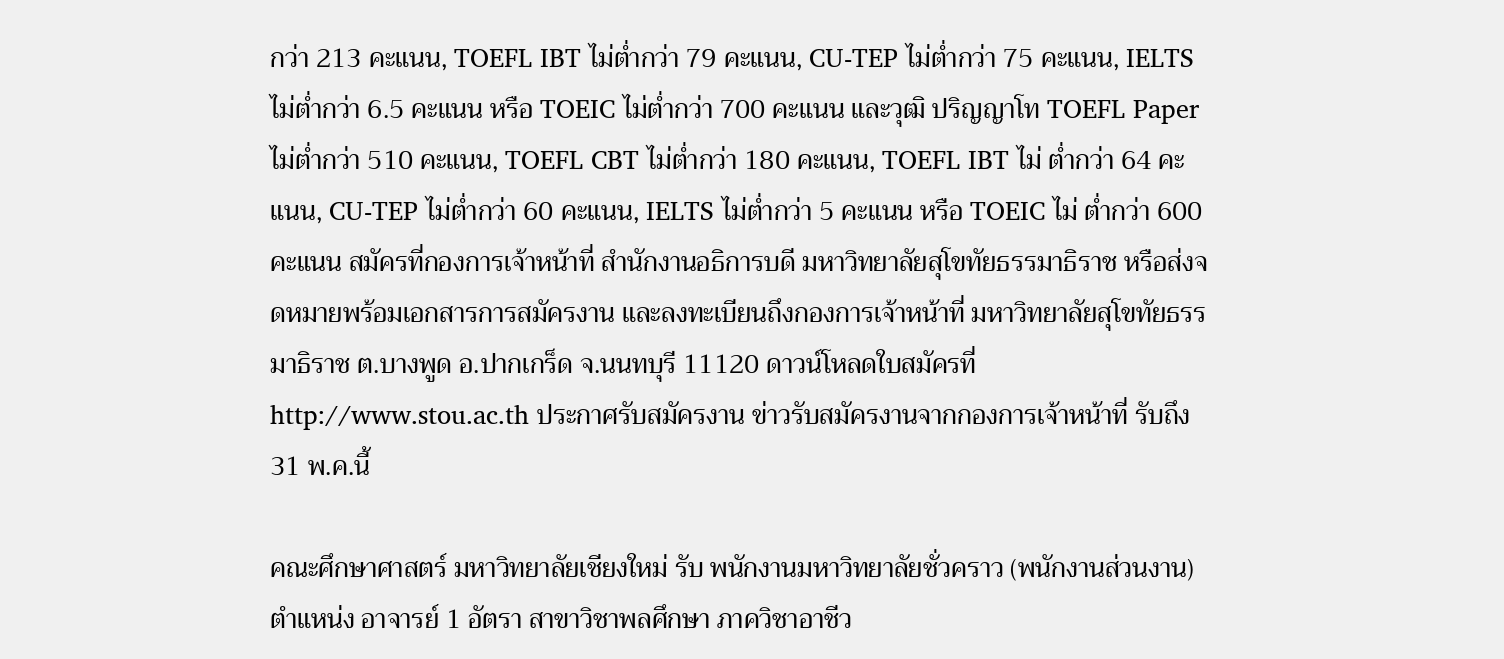กว่า 213 คะแนน, TOEFL IBT ไม่ต่ำกว่า 79 คะแนน, CU-TEP ไม่ต่ำกว่า 75 คะแนน, IELTS ไม่ต่ำกว่า 6.5 คะแนน หรือ TOEIC ไม่ต่ำกว่า 700 คะแนน และวุฒิ ปริญญาโท TOEFL Paper ไม่ต่ำกว่า 510 คะแนน, TOEFL CBT ไม่ต่ำกว่า 180 คะแนน, TOEFL IBT ไม่ ต่ำกว่า 64 คะแนน, CU-TEP ไม่ต่ำกว่า 60 คะแนน, IELTS ไม่ต่ำกว่า 5 คะแนน หรือ TOEIC ไม่ ต่ำกว่า 600 คะแนน สมัครที่กองการเจ้าหน้าที่ สำนักงานอธิการบดี มหาวิทยาลัยสุโขทัยธรรมาธิราช หรือส่งจดหมายพร้อมเอกสารการสมัครงาน และลงทะเบียนถึงกองการเจ้าหน้าที่ มหาวิทยาลัยสุโขทัยธรรมาธิราช ต.บางพูด อ.ปากเกร็ด จ.นนทบุรี 11120 ดาวน์โหลดใบสมัครที่ http://www.stou.ac.th ประกาศรับสมัครงาน ข่าวรับสมัครงานจากกองการเจ้าหน้าที่ รับถึง 31 พ.ค.นี้

คณะศึกษาศาสตร์ มหาวิทยาลัยเชียงใหม่ รับ พนักงานมหาวิทยาลัยชั่วคราว (พนักงานส่วนงาน) ตำแหน่ง อาจารย์ 1 อัตรา สาขาวิชาพลศึกษา ภาควิชาอาชีว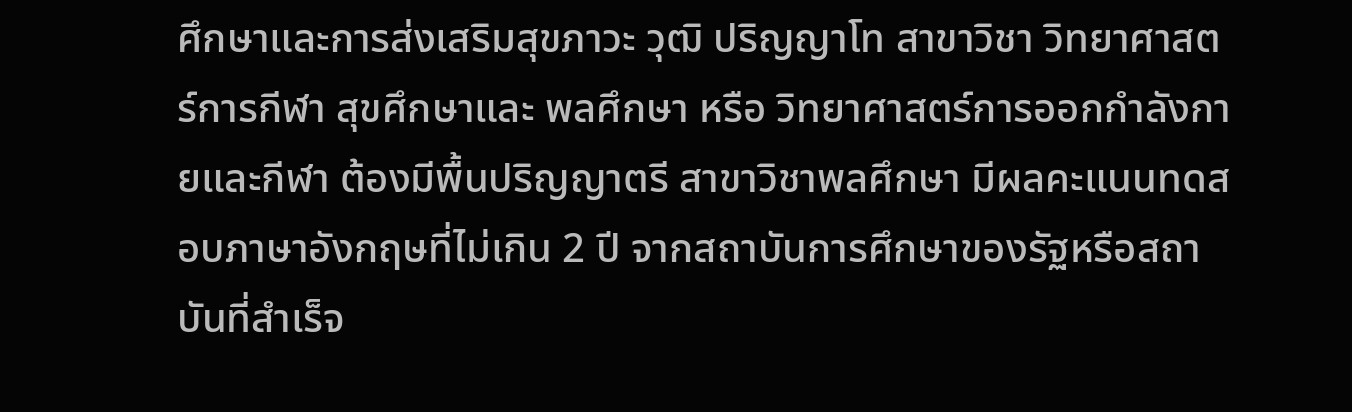ศึกษาและการส่งเสริมสุขภาวะ วุฒิ ปริญญาโท สาขาวิชา วิทยาศาสตร์การกีฬา สุขศึกษาและ พลศึกษา หรือ วิทยาศาสตร์การออกกำลังกายและกีฬา ต้องมีพื้นปริญญาตรี สาขาวิชาพลศึกษา มีผลคะแนนทดสอบภาษาอังกฤษที่ไม่เกิน 2 ปี จากสถาบันการศึกษาของรัฐหรือสถาบันที่สำเร็จ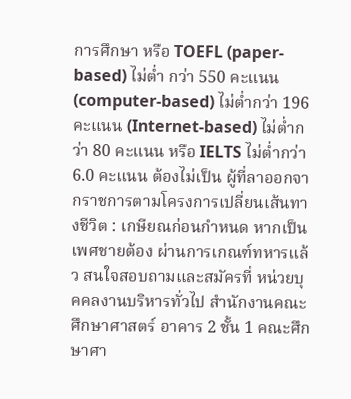การศึกษา หรือ TOEFL (paper-based) ไม่ต่ำ กว่า 550 คะแนน (computer-based) ไม่ต่ำกว่า 196 คะแนน (Internet-based) ไม่ต่ำกว่า 80 คะแนน หรือ IELTS ไม่ต่ำกว่า 6.0 คะแนน ต้องไม่เป็น ผู้ที่ลาออกจากราชการตามโครงการเปลี่ยนเส้นทางชีวิต : เกษียณก่อนกำหนด หากเป็นเพศชายต้อง ผ่านการเกณฑ์ทหารแล้ว สนใจสอบถามและสมัครที่ หน่วยบุคคลงานบริหารทั่วไป สำนักงานคณะศึกษาศาสตร์ อาคาร 2 ชั้น 1 คณะศึกษาศา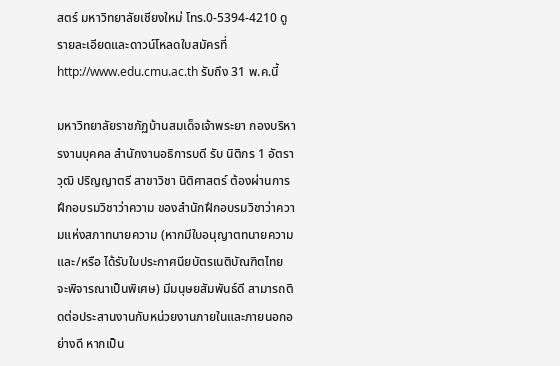สตร์ มหาวิทยาลัยเชียงใหม่ โทร.0-5394-4210 ดูรายละเอียดและดาวน์โหลดใบสมัครที่ http://www.edu.cmu.ac.th รับถึง 31 พ.ค.นี้

มหาวิทยาลัยราชภัฏบ้านสมเด็จเจ้าพระยา กองบริหารงานบุคคล สำนักงานอธิการบดี รับ นิติกร 1 อัตรา วุฒิ ปริญญาตรี สาขาวิชา นิติศาสตร์ ต้องผ่านการฝึกอบรมวิชาว่าความ ของสำนักฝึกอบรมวิชาว่าความแห่งสภาทนายความ (หากมีใบอนุญาตทนายความ และ/หรือ ได้รับใบประกาศนียบัตรเนติบัณฑิตไทย จะพิจารณาเป็นพิเศษ) มีมนุษยสัมพันธ์ดี สามารถติดต่อประสานงานกับหน่วยงานภายในและภายนอกอย่างดี หากเป็น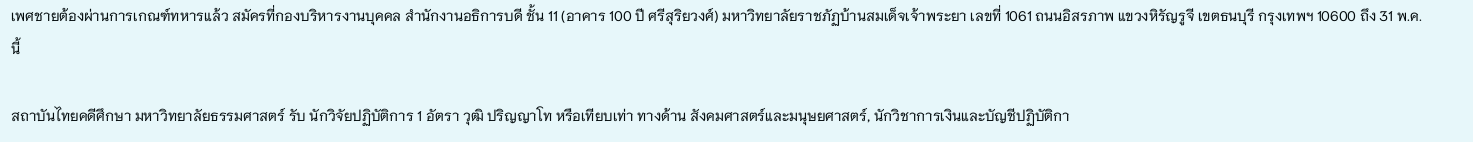เพศชายต้องผ่านการเกณฑ์ทหารแล้ว สมัครที่กองบริหารงานบุคคล สำนักงานอธิการบดี ชั้น 11 (อาคาร 100 ปี ศรีสุริยวงศ์) มหาวิทยาลัยราชภัฏบ้านสมเด็จเจ้าพระยา เลขที่ 1061 ถนนอิสรภาพ แขวงหิรัญรูจี เขตธนบุรี กรุงเทพฯ 10600 ถึง 31 พ.ค.นี้

สถาบันไทยคดีศึกษา มหาวิทยาลัยธรรมศาสตร์ รับ นักวิจัยปฏิบัติการ 1 อัตรา วุฒิ ปริญญาโท หรือเทียบเท่า ทางด้าน สังคมศาสตร์และมนุษยศาสตร์, นักวิชาการเงินและบัญชีปฏิบัติกา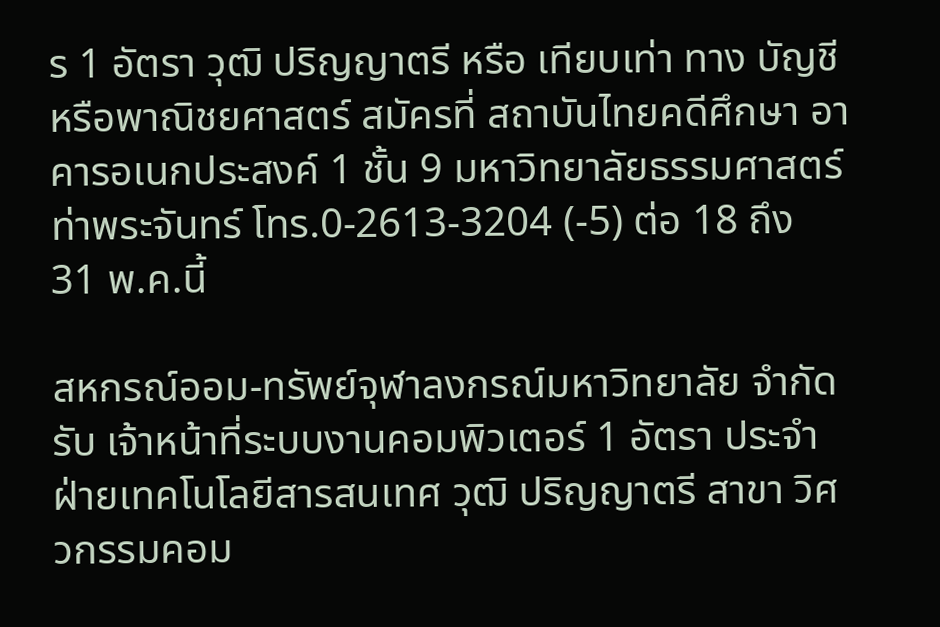ร 1 อัตรา วุฒิ ปริญญาตรี หรือ เทียบเท่า ทาง บัญชี หรือพาณิชยศาสตร์ สมัครที่ สถาบันไทยคดีศึกษา อาคารอเนกประสงค์ 1 ชั้น 9 มหาวิทยาลัยธรรมศาสตร์ ท่าพระจันทร์ โทร.0-2613-3204 (-5) ต่อ 18 ถึง 31 พ.ค.นี้

สหกรณ์ออม-ทรัพย์จุฬาลงกรณ์มหาวิทยาลัย จำกัด รับ เจ้าหน้าที่ระบบงานคอมพิวเตอร์ 1 อัตรา ประจำฝ่ายเทคโนโลยีสารสนเทศ วุฒิ ปริญญาตรี สาขา วิศวกรรมคอม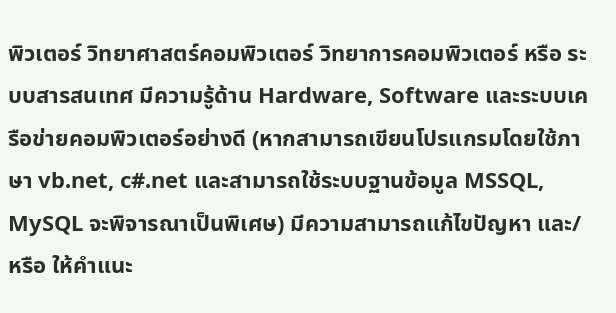พิวเตอร์ วิทยาศาสตร์คอมพิวเตอร์ วิทยาการคอมพิวเตอร์ หรือ ระบบสารสนเทศ มีความรู้ด้าน Hardware, Software และระบบเครือข่ายคอมพิวเตอร์อย่างดี (หากสามารถเขียนโปรแกรมโดยใช้ภาษา vb.net, c#.net และสามารถใช้ระบบฐานข้อมูล MSSQL, MySQL จะพิจารณาเป็นพิเศษ) มีความสามารถแก้ไขปัญหา และ/หรือ ให้คำแนะ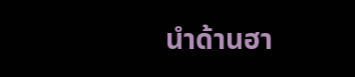นำด้านฮา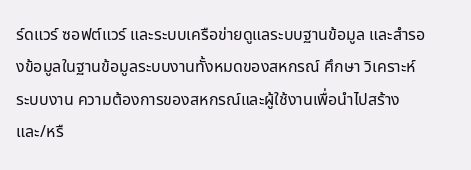ร์ดแวร์ ซอฟต์แวร์ และระบบเครือข่ายดูแลระบบฐานข้อมูล และสำรองข้อมูลในฐานข้อมูลระบบงานทั้งหมดของสหกรณ์ ศึกษา วิเคราะห์ระบบงาน ความต้องการของสหกรณ์และผู้ใช้งานเพื่อนำไปสร้าง และ/หรื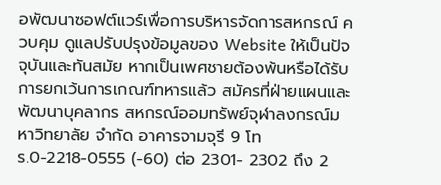อพัฒนาซอฟต์แวร์เพื่อการบริหารจัดการสหกรณ์ ควบคุม ดูแลปรับปรุงข้อมูลของ Website ให้เป็นปัจจุบันและทันสมัย หากเป็นเพศชายต้องพ้นหรือได้รับการยกเว้นการเกณฑ์ทหารแล้ว สมัครที่ฝ่ายแผนและพัฒนาบุคลากร สหกรณ์ออมทรัพย์จุฬาลงกรณ์มหาวิทยาลัย จำกัด อาคารจามจุรี 9 โทร.0-2218-0555 (-60) ต่อ 2301- 2302 ถึง 2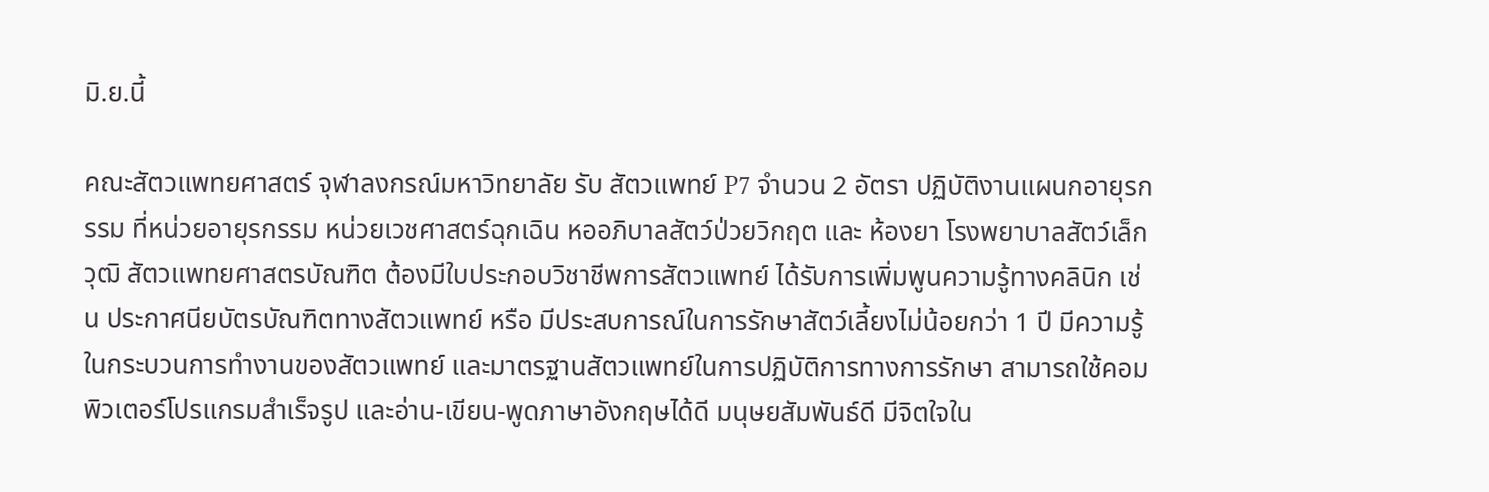มิ.ย.นี้

คณะสัตวแพทยศาสตร์ จุฬาลงกรณ์มหาวิทยาลัย รับ สัตวแพทย์ P7 จำนวน 2 อัตรา ปฏิบัติงานแผนกอายุรกรรม ที่หน่วยอายุรกรรม หน่วยเวชศาสตร์ฉุกเฉิน หออภิบาลสัตว์ป่วยวิกฤต และ ห้องยา โรงพยาบาลสัตว์เล็ก วุฒิ สัตวแพทยศาสตรบัณฑิต ต้องมีใบประกอบวิชาชีพการสัตวแพทย์ ได้รับการเพิ่มพูนความรู้ทางคลินิก เช่น ประกาศนียบัตรบัณฑิตทางสัตวแพทย์ หรือ มีประสบการณ์ในการรักษาสัตว์เลี้ยงไม่น้อยกว่า 1 ปี มีความรู้ในกระบวนการทำงานของสัตวแพทย์ และมาตรฐานสัตวแพทย์ในการปฏิบัติการทางการรักษา สามารถใช้คอมพิวเตอร์โปรแกรมสำเร็จรูป และอ่าน-เขียน-พูดภาษาอังกฤษได้ดี มนุษยสัมพันธ์ดี มีจิตใจใน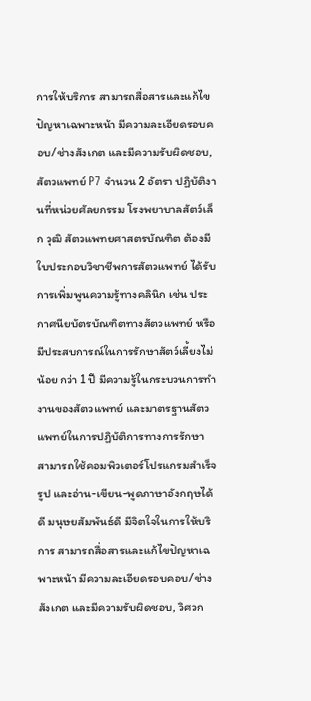การให้บริการ สามารถสื่อสารและแก้ไขปัญหาเฉพาะหน้า มีความละเอียดรอบคอบ/ช่างสังเกต และมีความรับผิดชอบ, สัตวแพทย์ P7 จำนวน 2 อัตรา ปฏิบัติงานที่หน่วยศัลยกรรม โรงพยาบาลสัตว์เล็ก วุฒิ สัตวแพทยศาสตรบัณฑิต ต้องมีใบประกอบวิชาชีพการสัตวแพทย์ ได้รับการเพิ่มพูนความรู้ทางคลินิก เช่น ประกาศนียบัตรบัณฑิตทางสัตวแพทย์ หรือ มีประสบการณ์ในการรักษาสัตว์เลี้ยงไม่น้อย กว่า 1 ปี มีความรู้ในกระบวนการทำงานของสัตวแพทย์ และมาตรฐานสัตวแพทย์ในการปฏิบัติการทางการรักษา สามารถใช้คอมพิวเตอร์โปรแกรมสำเร็จรูป และอ่าน-เขียน-พูดภาษาอังกฤษได้ดี มนุษยสัมพันธ์ดี มีจิตใจในการให้บริการ สามารถสื่อสารและแก้ไขปัญหาเฉพาะหน้า มีความละเอียดรอบคอบ/ช่างสังเกต และมีความรับผิดชอบ, วิศวก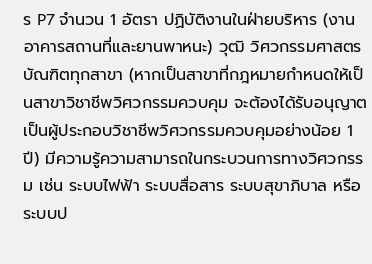ร P7 จำนวน 1 อัตรา ปฏิบัติงานในฝ่ายบริหาร (งานอาคารสถานที่และยานพาหนะ) วุฒิ วิศวกรรมศาสตรบัณฑิตทุกสาขา (หากเป็นสาขาที่กฎหมายกำหนดให้เป็นสาขาวิชาชีพวิศวกรรมควบคุม จะต้องได้รับอนุญาตเป็นผู้ประกอบวิชาชีพวิศวกรรมควบคุมอย่างน้อย 1 ปี) มีความรู้ความสามารถในกระบวนการทางวิศวกรรม เช่น ระบบไฟฟ้า ระบบสื่อสาร ระบบสุขาภิบาล หรือ ระบบป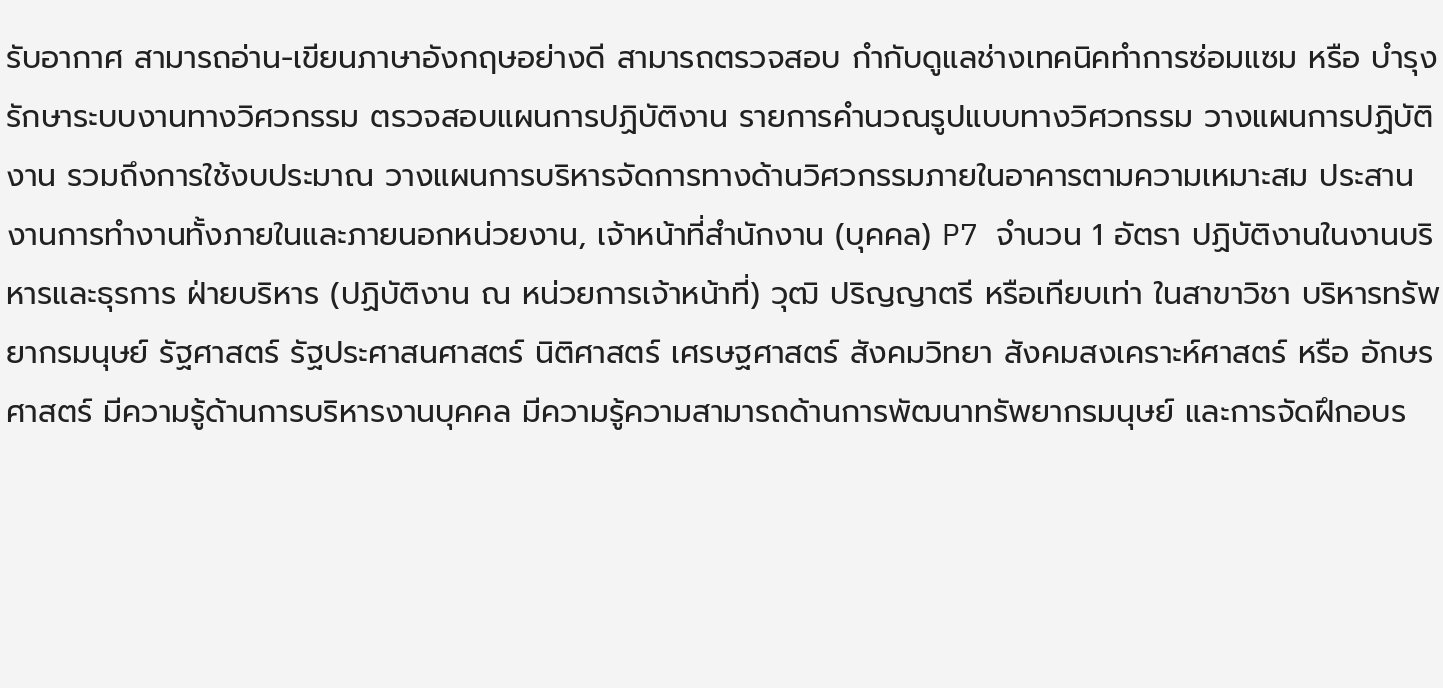รับอากาศ สามารถอ่าน-เขียนภาษาอังกฤษอย่างดี สามารถตรวจสอบ กำกับดูแลช่างเทคนิคทำการซ่อมแซม หรือ บำรุงรักษาระบบงานทางวิศวกรรม ตรวจสอบแผนการปฏิบัติงาน รายการคำนวณรูปแบบทางวิศวกรรม วางแผนการปฏิบัติงาน รวมถึงการใช้งบประมาณ วางแผนการบริหารจัดการทางด้านวิศวกรรมภายในอาคารตามความเหมาะสม ประสานงานการทำงานทั้งภายในและภายนอกหน่วยงาน, เจ้าหน้าที่สำนักงาน (บุคคล) P7 จำนวน 1 อัตรา ปฏิบัติงานในงานบริหารและธุรการ ฝ่ายบริหาร (ปฏิบัติงาน ณ หน่วยการเจ้าหน้าที่) วุฒิ ปริญญาตรี หรือเทียบเท่า ในสาขาวิชา บริหารทรัพยากรมนุษย์ รัฐศาสตร์ รัฐประศาสนศาสตร์ นิติศาสตร์ เศรษฐศาสตร์ สังคมวิทยา สังคมสงเคราะห์ศาสตร์ หรือ อักษรศาสตร์ มีความรู้ด้านการบริหารงานบุคคล มีความรู้ความสามารถด้านการพัฒนาทรัพยากรมนุษย์ และการจัดฝึกอบร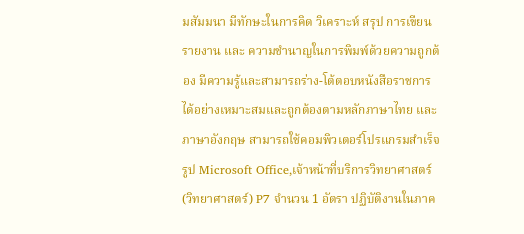มสัมมนา มีทักษะในการคิด วิเคราะห์ สรุป การเขียนรายงาน และ ความชำนาญในการพิมพ์ด้วยความถูกต้อง มีความรู้และสามารถร่าง-โต้ตอบหนังสือราชการได้อย่างเหมาะสมและถูกต้องตามหลักภาษาไทย และภาษาอังกฤษ สามารถใช้คอมพิวเตอร์โปรแกรมสำเร็จรูป Microsoft Office,เจ้าหน้าที่บริการวิทยาศาสตร์ (วิทยาศาสตร์) P7 จำนวน 1 อัตรา ปฏิบัติงานในภาค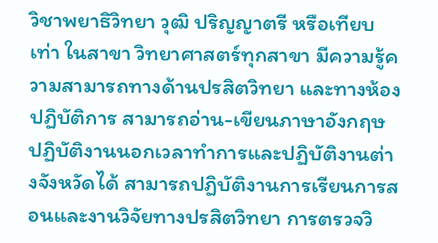วิชาพยาธิวิทยา วุฒิ ปริญญาตรี หรือเทียบเท่า ในสาขา วิทยาศาสตร์ทุกสาขา มีความรู้ความสามารถทางด้านปรสิตวิทยา และทางห้องปฏิบัติการ สามารถอ่าน-เขียนภาษาอังกฤษ ปฏิบัติงานนอกเวลาทำการและปฏิบัติงานต่างจังหวัดได้ สามารถปฏิบัติงานการเรียนการสอนและงานวิจัยทางปรสิตวิทยา การตรวจวิ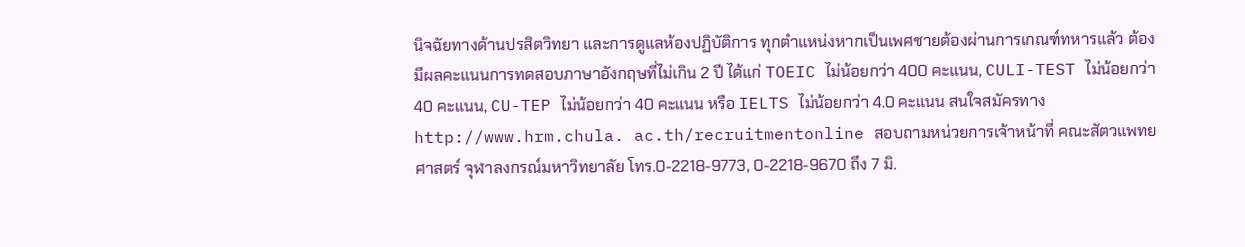นิจฉัยทางด้านปรสิตวิทยา และการดูแลห้องปฏิบัติการ ทุกตำแหน่งหากเป็นเพศชายต้องผ่านการเกณฑ์ทหารแล้ว ต้องมีผลคะแนนการทดสอบภาษาอังกฤษที่ไม่เกิน 2 ปี ได้แก่ TOEIC ไม่น้อยกว่า 400 คะแนน, CULI-TEST ไม่น้อยกว่า 40 คะแนน, CU-TEP ไม่น้อยกว่า 40 คะแนน หรือ IELTS ไม่น้อยกว่า 4.0 คะแนน สนใจสมัครทาง http://www.hrm.chula. ac.th/recruitmentonline สอบถามหน่วยการเจ้าหน้าที่ คณะสัตวแพทยศาสตร์ จุฬาลงกรณ์มหาวิทยาลัย โทร.0-2218-9773, 0-2218-9670 ถึง 7 มิ.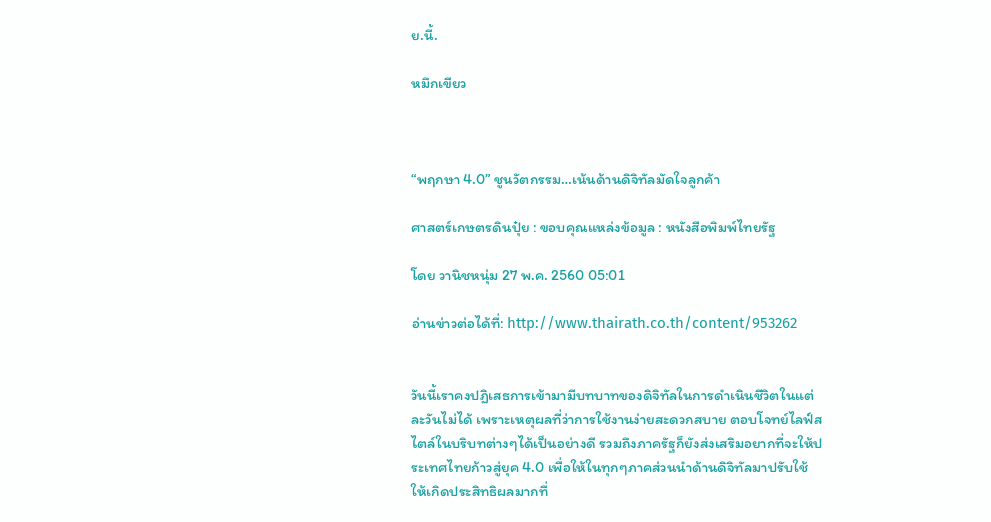ย.นี้.

หมึกเขียว



“พฤกษา 4.0” ชูนวัตกรรม…เน้นด้านดิจิทัลมัดใจลูกค้า

ศาสตร์เกษตรดินปุ๋ย : ขอบคุณแหล่งข้อมูล : หนังสือพิมพ์ไทยรัฐ

โดย วานิชหนุ่ม 27 พ.ค. 2560 05:01

อ่านข่าวต่อได้ที่: http://www.thairath.co.th/content/953262


วันนี้เราคงปฏิเสธการเข้ามามีบทบาทของดิจิทัลในการดำเนินชีวิตในแต่ละวันไม่ได้ เพราะเหตุผลที่ว่าการใช้งานง่ายสะดวกสบาย ตอบโจทย์ไลฟ์สไตล์ในบริบทต่างๆได้เป็นอย่างดี รวมถึงภาครัฐก็ยังส่งเสริมอยากที่จะให้ประเทศไทยก้าวสู่ยุค 4.0 เพื่อให้ในทุกๆภาคส่วนนำด้านดิจิทัลมาปรับใช้ให้เกิดประสิทธิผลมากที่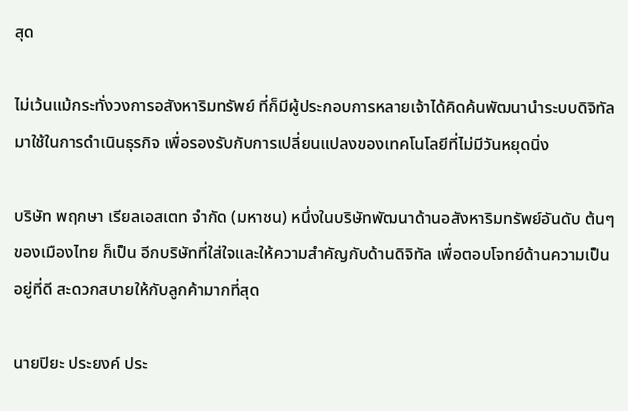สุด

ไม่เว้นแม้กระทั่งวงการอสังหาริมทรัพย์ ที่ก็มีผู้ประกอบการหลายเจ้าได้คิดค้นพัฒนานำระบบดิจิทัลมาใช้ในการดำเนินธุรกิจ เพื่อรองรับกับการเปลี่ยนแปลงของเทคโนโลยีที่ไม่มีวันหยุดนิ่ง

บริษัท พฤกษา เรียลเอสเตท จำกัด (มหาชน) หนึ่งในบริษัทพัฒนาด้านอสังหาริมทรัพย์อันดับ ต้นๆของเมืองไทย ก็เป็น อีกบริษัทที่ใส่ใจและให้ความสำคัญกับด้านดิจิทัล เพื่อตอบโจทย์ด้านความเป็นอยู่ที่ดี สะดวกสบายให้กับลูกค้ามากที่สุด

นายปิยะ ประยงค์ ประ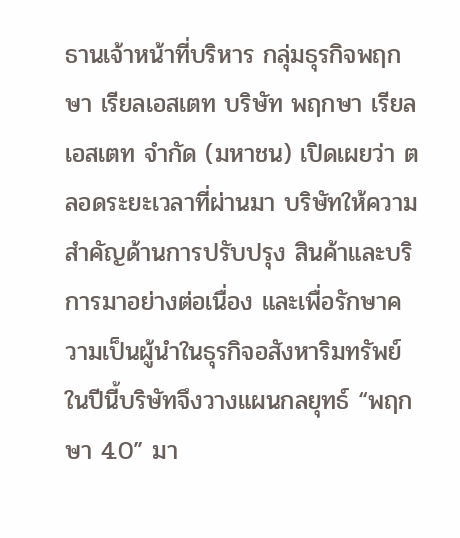ธานเจ้าหน้าที่บริหาร กลุ่มธุรกิจพฤกษา เรียลเอสเตท บริษัท พฤกษา เรียลเอสเตท จำกัด (มหาชน) เปิดเผยว่า ตลอดระยะเวลาที่ผ่านมา บริษัทให้ความสำคัญด้านการปรับปรุง สินค้าและบริการมาอย่างต่อเนื่อง และเพื่อรักษาความเป็นผู้นำในธุรกิจอสังหาริมทรัพย์ ในปีนี้บริษัทจึงวางแผนกลยุทธ์ “พฤกษา 4.0” มา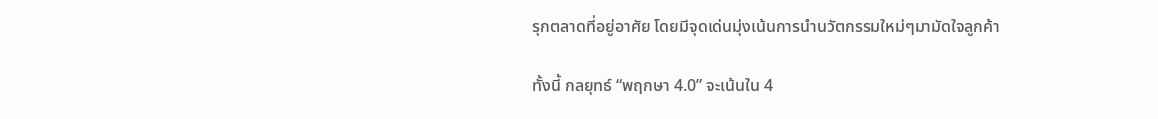รุกตลาดที่อยู่อาศัย โดยมีจุดเด่นมุ่งเน้นการนำนวัตกรรมใหม่ๆมามัดใจลูกค้า

ทั้งนี้ กลยุทธ์ “พฤกษา 4.0” จะเน้นใน 4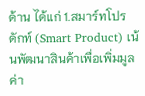ด้าน ได้แก่ 1.สมาร์ทโปรดักท์ (Smart Product) เน้นพัฒนาสินค้าเพื่อเพิ่มมูลค่า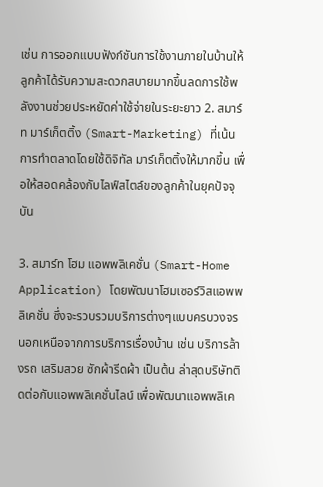เช่น การออกแบบฟังก์ชันการใช้งานภายในบ้านให้ลูกค้าได้รับความสะดวกสบายมากขึ้นลดการใช้พลังงานช่วยประหยัดค่าใช้จ่ายในระยะยาว 2. สมาร์ท มาร์เก็ตติ้ง (Smart-Marketing) ที่เน้นการทำตลาดโดยใช้ดิจิทัล มาร์เก็ตติ้งให้มากขึ้น เพื่อให้สอดคล้องกับไลฟ์สไตล์ของลูกค้าในยุคปัจจุบัน

3. สมาร์ท โฮม แอพพลิเคชั่น (Smart-Home Application) โดยพัฒนาโฮมเซอร์วิสแอพพลิเคชั่น ซึ่งจะรวบรวมบริการต่างๆแบบครบวงจร นอกเหนือจากการบริการเรื่องบ้าน เช่น บริการล้างรถ เสริมสวย ซักผ้ารีดผ้า เป็นต้น ล่าสุดบริษัทติดต่อกับแอพพลิเคชั่นไลน์ เพื่อพัฒนาแอพพลิเค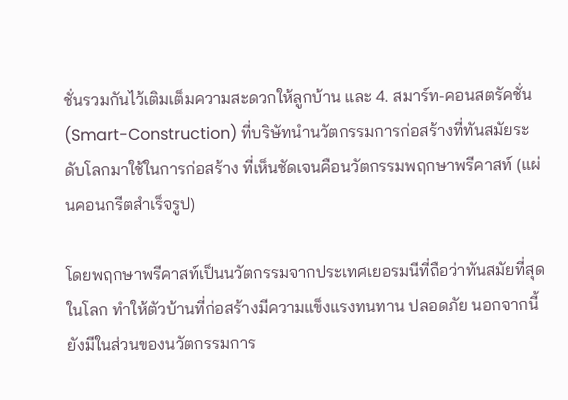ชั่นรวมกันไว้เติมเต็มความสะดวกให้ลูกบ้าน และ 4. สมาร์ท-คอนสตรัคชั่น (Smart-Construction) ที่บริษัทนำนวัตกรรมการก่อสร้างที่ทันสมัยระดับโลกมาใช้ในการก่อสร้าง ที่เห็นชัดเจนคือนวัตกรรมพฤกษาพรีคาสท์ (แผ่นคอนกรีตสำเร็จรูป)

โดยพฤกษาพรีคาสท์เป็นนวัตกรรมจากประเทศเยอรมนีที่ถือว่าทันสมัยที่สุดในโลก ทำให้ตัวบ้านที่ก่อสร้างมีความแข็งแรงทนทาน ปลอดภัย นอกจากนี้ยังมีในส่วนของนวัตกรรมการ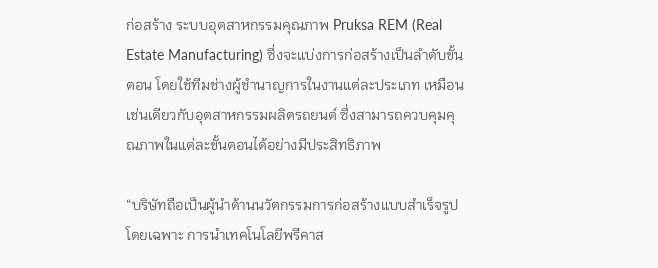ก่อสร้าง ระบบอุตสาหกรรมคุณภาพ Pruksa REM (Real Estate Manufacturing) ซึ่งจะแบ่งการก่อสร้างเป็นลำดับขั้นตอน โดยใช้ทีมช่างผู้ชำนาญการในงานแต่ละประเภท เหมือนเช่นเดียวกับอุตสาหกรรมผลิตรถยนต์ ซึ่งสามารถควบคุมคุณภาพในแต่ละขั้นตอนได้อย่างมีประสิทธิภาพ

“บริษัทถือเป็นผู้นำด้านนวัตกรรมการก่อสร้างแบบสำเร็จรูป โดยเฉพาะ การนำเทคโนโลยีพรีคาส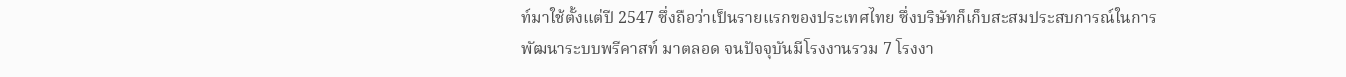ท์มาใช้ตั้งแต่ปี 2547 ซึ่งถือว่าเป็นรายแรกของประเทศไทย ซึ่งบริษัทก็เก็บสะสมประสบการณ์ในการพัฒนาระบบพรีคาสท์ มาตลอด จนปัจจุบันมีโรงงานรวม 7 โรงงา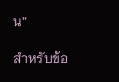น”

สำหรับข้อ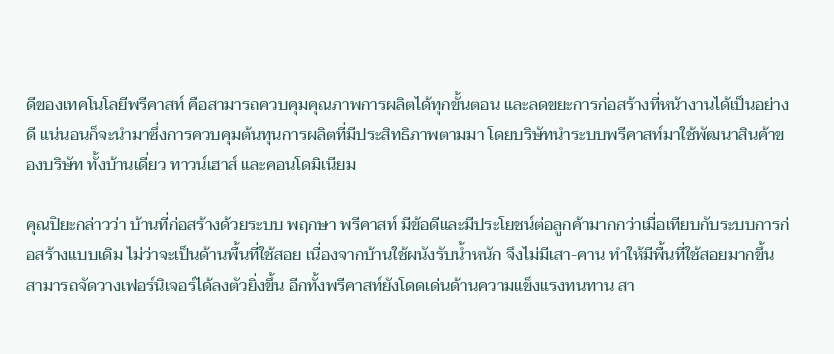ดีของเทคโนโลยีพรีคาสท์ คือสามารถควบคุมคุณภาพการผลิตได้ทุกขั้นตอน และลดขยะการก่อสร้างที่หน้างานได้เป็นอย่างดี แน่นอนก็จะนำมาซึ่งการควบคุมต้นทุนการผลิตที่มีประสิทธิภาพตามมา โดยบริษัทนำระบบพรีคาสท์มาใช้พัฒนาสินค้าของบริษัท ทั้งบ้านเดี่ยว ทาวน์เฮาส์ และคอนโดมิเนียม

คุณปิยะกล่าวว่า บ้านที่ก่อสร้างด้วยระบบ พฤกษา พรีคาสท์ มีข้อดีและมีประโยชน์ต่อลูกค้ามากกว่าเมื่อเทียบกับระบบการก่อสร้างแบบเดิม ไม่ว่าจะเป็นด้านพื้นที่ใช้สอย เนื่องจากบ้านใช้ผนังรับน้ำหนัก จึงไม่มีเสา-คาน ทำให้มีพื้นที่ใช้สอยมากขึ้น สามารถจัดวางเฟอร์นิเจอร์ได้ลงตัวยิ่งขึ้น อีกทั้งพรีคาสท์ยังโดดเด่นด้านความแข็งแรงทนทาน สา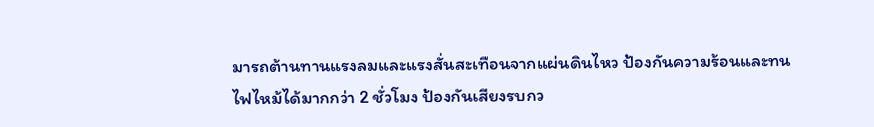มารถต้านทานแรงลมและแรงสั่นสะเทือนจากแผ่นดินไหว ป้องกันความร้อนและทนไฟไหม้ได้มากกว่า 2 ชั่วโมง ป้องกันเสียงรบกว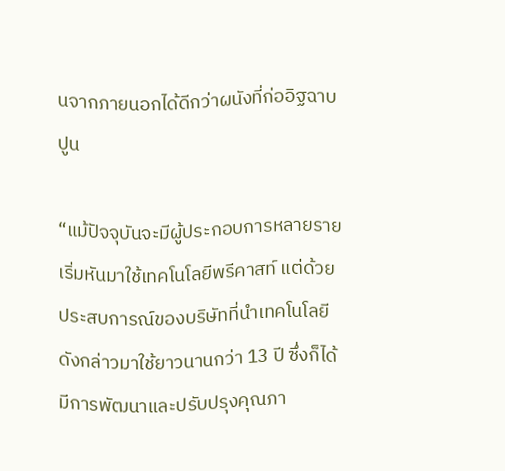นจากภายนอกได้ดีกว่าผนังที่ก่ออิฐฉาบปูน

“แม้ปัจจุบันจะมีผู้ประกอบการหลายรายเริ่มหันมาใช้เทคโนโลยีพรีคาสท์ แต่ด้วยประสบการณ์ของบริษัทที่นำเทคโนโลยีดังกล่าวมาใช้ยาวนานกว่า 13 ปี ซึ่งก็ได้มีการพัฒนาและปรับปรุงคุณภา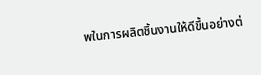พในการผลิตชิ้นงานให้ดีขึ้นอย่างต่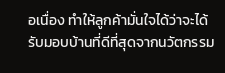อเนื่อง ทำให้ลูกค้ามั่นใจได้ว่าจะได้รับมอบบ้านที่ดีที่สุดจากนวัตกรรม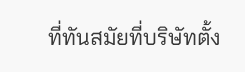ที่ทันสมัยที่บริษัทตั้ง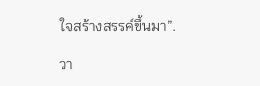ใจสร้างสรรค์ขึ้นมา”.

วา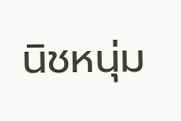นิชหนุ่ม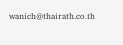wanich@thairath.co.th